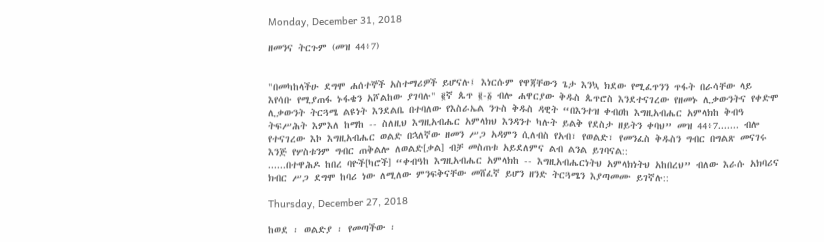Monday, December 31, 2018

ዘመንና ትርጉም (መዝ 44፥7)


"በመካከላችሁ ደግሞ ሐሰተኞች አስተማሪዎች ይሆናሉ፤ እነርሱም የዋጃቸውን ጌታ እንኳ ክደው የሚፈጥንን ጥፋት በራሳቸው ላይ እየሳቡ የሚያጠፋ ኑፋቄን አሾልከው ያገባሉ" ፪ኛ ጴጥ ፪-፩ ብሎ ሐዋርያው ቅዱስ ጴጥሮስ እንደተናገረው የዘመኑ ሊቃውንትና የቀድሞ ሊቃውንት ትርጓሜ ልዩነት እንደልቤ በተባለው የእስራኤል ንጉስ ቅዱስ ዳዊት “በእንተዝ ቀብዐከ እግዚአብሔር አምላክከ ቅብዓ ትፍሥሕት እምእለ ከማከ -- ስለዚህ እግዚአብሔር አምላክህ እንዳንተ ካሉት ይልቅ የደስታ ዘይትን ቀባህ” መዝ 44፥7....... ብሎ የተናገረው እኮ እግዚአብሔር ወልድ በኋለኛው ዘመን ሥጋ አዳምን ሲለብስ የአብ፣ የወልድ፣ የመንፈስ ቅዱስን ግብር በግልጽ መናገሩ እንጅ የሦስቱንም ግብር ጠቅልሎ ለወልድ[ቃል] ብቻ መስጠቱ አይደለምና ልብ ልንል ይገባናል::
......በተዋሕዶ ከበረ ባዮች[ካሮች] “ቀብዓከ እግዚአብሔር አምላክከ -- እግዚአብሔርነትህ አምላክነትህ አከበረህ” ብለው እራሱ አክባሪና ክብር ሥጋ ደግሞ ከባሪ ነው ለሚለው ምንፍቅናቸው መሸፈኛ ይሆን ዘንድ ትርጓሜን እያጣመሙ ይገኛሉ::

Thursday, December 27, 2018

ከወደ ፡ ወልድያ ፡ የመጣችው ፡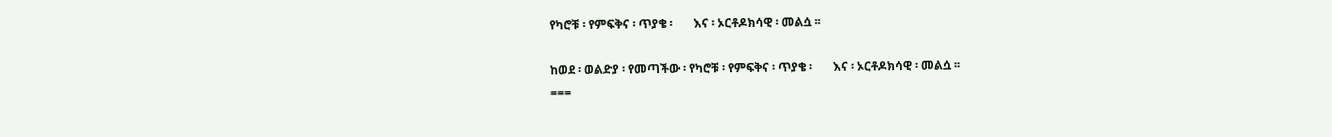የካሮቹ ፡ የምፍቅና ፡ ጥያቄ ፡       እና ፡ ኦርቶዶክሳዊ ፡ መልሷ ፡፡

ከወደ ፡ ወልድያ ፡ የመጣችው ፡ የካሮቹ ፡ የምፍቅና ፡ ጥያቄ ፡       እና ፡ ኦርቶዶክሳዊ ፡ መልሷ ፡፡
===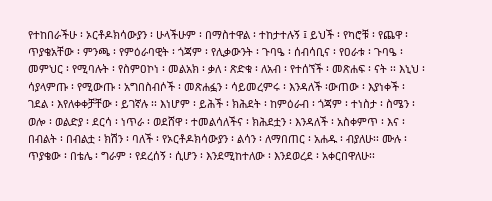የተከበራችሁ ፡ ኦርቶዶክሳውያን ፡ ሁላችሁም ፡ በማስተዋል ፡ ተከታተሉኝ ፤ ይህች ፡ የካሮቹ ፡ የጨዋ ፡ ጥያቄአቸው ፡ ምንጫ ፡ የምዕራባዊት ፡ ጎጃም ፡ የሊቃውንት ፡ ጉባዔ ፡ ሰብሳቢና ፡ የዐራቱ ፡ ጉባዔ ፡ መምህር ፡ የሚባሉት ፡ የስምዐኮነ ፡ መልአክ ፡ ቃለ ፡ ጽድቁ ፡ ለአብ ፡ የተሰኘች ፡ መጽሐፍ ፡ ናት ፡፡ እኒህ ፡ ሳያላምጡ ፡ የሚውጡ ፡ አግበስብሶች ፡ መጽሐፏን ፡ ሳይመረምሩ ፡ እንዳለች ፡ውጠው ፡ እያነቀች ፡ ገደል ፡ እየለቀቀቻቸው ፡ ይገኛሉ ፡፡ እነሆም ፡ ይሕች ፡ ክሕደት ፡ ከምዕራብ ፡ ጎጃም ፡ ተነስታ ፡ ስሜን ፡ ወሎ ፡ ወልድያ ፡ ደርሳ ፡ ነጥራ ፡ ወደሸዋ ፡ ተመልሳለችና ፡ ክሕደቷን ፡ እንዳለች ፡ አስቀምጥ ፡ እና ፡ በብልት ፡ በብልቷ ፡ ክሽን ፡ ባለች ፡ የኦርቶዶክሳውያን ፡ ልሳን ፡ ለማበጠር ፡ አሐዱ ፡ ብያለሁ፡፡ ሙሉ ፡ ጥያቄው ፡ በቴሌ ፡ ግራም ፡ የደረሰኝ ፡ ሲሆን ፡ እንደሚከተለው ፡ እንደወረደ ፡ አቀርበዋለሁ፡፡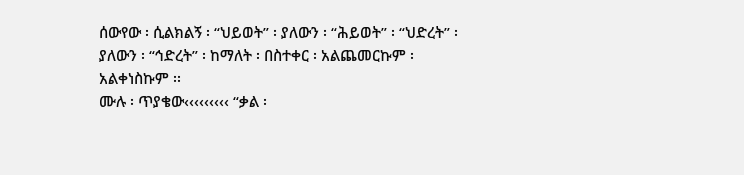ሰውየው ፡ ሲልክልኝ ፡ “ህይወት” ፡ ያለውን ፡ “ሕይወት” ፡ “ህድረት” ፡ ያለውን ፡ “ኅድረት” ፡ ከማለት ፡ በስተቀር ፡ አልጨመርኩም ፡ አልቀነስኩም ፡፡
ሙሉ ፡ ጥያቄው‹‹‹‹‹‹‹‹‹ “ቃል ፡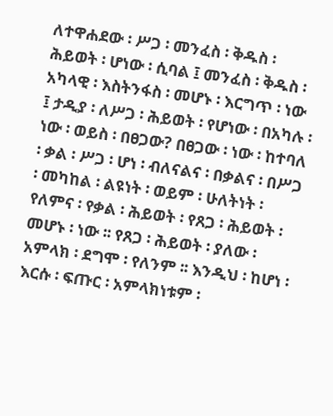ለተዋሐደው ፡ ሥጋ ፡ መንፈስ ፡ ቅዱስ ፡ ሕይወት ፡ ሆነው ፡ ሲባል ፤ መንፈስ ፡ ቅዱስ ፡ አካላዊ ፡ እስትንፋስ ፡ መሆኑ ፡ እርግጥ ፡ ነው ፤ ታዲያ ፡ ለሥጋ ፡ ሕይወት ፡ የሆነው ፡ በአካሉ ፡ ነው ፡ ወይስ ፡ በፀጋው? በፀጋው ፡ ነው ፡ ከተባለ ፡ ቃል ፡ ሥጋ ፡ ሆነ ፡ ብለናልና ፡ በቃልና ፡ በሥጋ ፡ መካከል ፡ ልዩነት ፡ ወይም ፡ ሁለትነት ፡ የለምና ፡ የቃል ፡ ሕይወት ፡ የጸጋ ፡ ሕይወት ፡ መሆኑ ፡ ነው ፡፡ የጸጋ ፡ ሕይወት ፡ ያለው ፡ አምላክ ፡ ደግሞ ፡ የለንም ፡፡ እንዲህ ፡ ከሆነ ፡ እርሱ ፡ ፍጡር ፡ አምላክነቱም ፡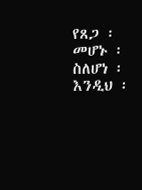የጸጋ ፡ መሆኑ ፡ ስለሆነ ፡ እንዲህ ፡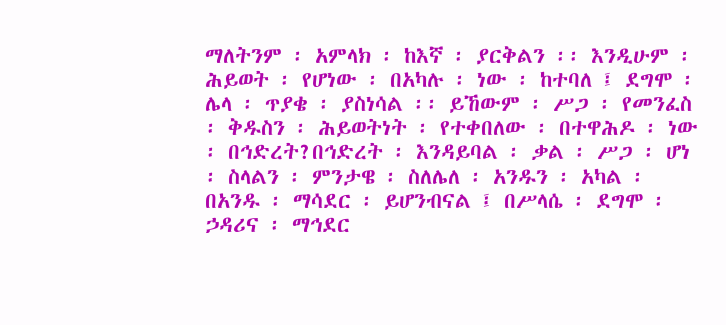ማለትንም ፡ አምላክ ፡ ከእኛ ፡ ያርቅልን ፡፡ እንዲሁም ፡ ሕይወት ፡ የሆነው ፡ በአካሉ ፡ ነው ፡ ከተባለ ፤ ደግሞ ፡ ሌላ ፡ ጥያቄ ፡ ያስነሳል ፡፡ ይኸውም ፡ ሥጋ ፡ የመንፈስ ፡ ቅዱስን ፡ ሕይወትነት ፡ የተቀበለው ፡ በተዋሕዶ ፡ ነው ፡ በኅድረት?በኅድረት ፡ እንዳይባል ፡ ቃል ፡ ሥጋ ፡ ሆነ ፡ ስላልን ፡ ምንታዌ ፡ ስለሌለ ፡ አንዱን ፡ አካል ፡ በአንዱ ፡ ማሳደር ፡ ይሆንብናል ፤ በሥላሴ ፡ ደግሞ ፡ ኃዳሪና ፡ ማኅደር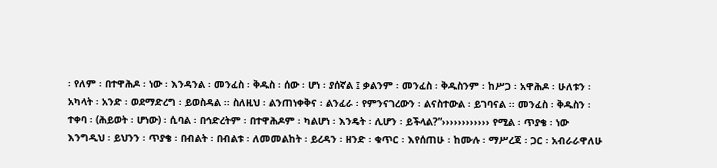፡ የለም ፡ በተዋሕዶ ፡ ነው ፡ እንዳንል ፡ መንፈስ ፡ ቅዱስ ፡ ሰው ፡ ሆነ ፡ ያሰኛል ፤ ቃልንም ፡ መንፈስ ፡ ቅዱስንም ፡ ከሥጋ ፡ አዋሕዶ ፡ ሁለቱን ፡ አካላት ፡ አንድ ፡ ወደማድረግ ፡ ይወስዳል ፡፡ ስለዚህ ፡ ልንጠነቀቅና ፡ ልንፈራ ፡ የምንናገረውን ፡ ልናስተውል ፡ ይገባናል ፡፡ መንፈስ ፡ ቅዱስን ፡ ተቀባ ፡ (ሕይወት ፡ ሆነው) ፡ ሲባል ፡ በኅድረትም ፡ በተዋሕዶም ፡ ካልሆነ ፡ እንዴት ፡ ሊሆን ፡ ይችላል?”›››››››››››› የሚል ፡ ጥያቄ ፡ ነው
እንግዲህ ፡ ይህንን ፡ ጥያቄ ፡ በብልት ፡ በብልቱ ፡ ለመመልከት ፡ ይረዳን ፡ ዘንድ ፡ ቁጥር ፡ እየሰጠሁ ፡ ከሙሉ ፡ ማሥረጃ ፡ ጋር ፡ አብራራዋለሁ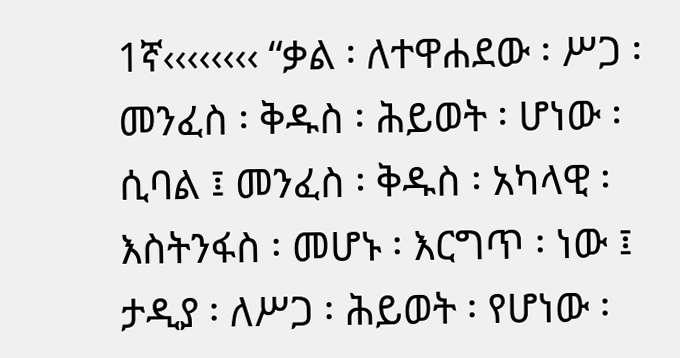1ኛ‹‹‹‹‹‹‹‹ “ቃል ፡ ለተዋሐደው ፡ ሥጋ ፡ መንፈስ ፡ ቅዱስ ፡ ሕይወት ፡ ሆነው ፡ ሲባል ፤ መንፈስ ፡ ቅዱስ ፡ አካላዊ ፡ እስትንፋስ ፡ መሆኑ ፡ እርግጥ ፡ ነው ፤ ታዲያ ፡ ለሥጋ ፡ ሕይወት ፡ የሆነው ፡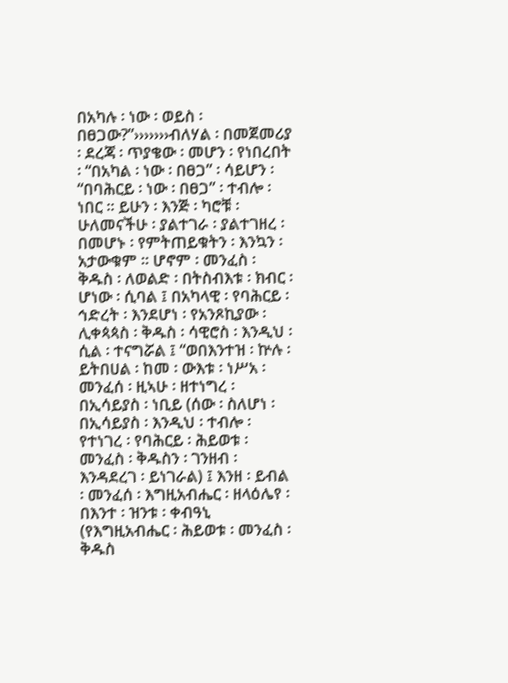በአካሉ ፡ ነው ፡ ወይስ ፡ በፀጋው?”›››››››ብለሃል ፡ በመጀመሪያ ፡ ደረጃ ፡ ጥያቄው ፡ መሆን ፡ የነበረበት ፡ “በአካል ፡ ነው ፡ በፀጋ” ፡ ሳይሆን ፡ “በባሕርይ ፡ ነው ፡ በፀጋ” ፡ ተብሎ ፡ ነበር ፡፡ ይሁን ፡ እንጅ ፡ ካሮቹ ፡ ሁለመናችሁ ፡ ያልተገራ ፡ ያልተገዘረ ፡  በመሆኑ ፡ የምትጠይቁትን ፡ እንኳን ፡ አታውቁም ፡፡ ሆኖም ፡ መንፈስ ፡ ቅዱስ ፡ ለወልድ ፡ በትስብእቱ ፡ ክብር ፡ ሆነው ፡ ሲባል ፤ በአካላዊ ፡ የባሕርይ ፡ ኅድረት ፡ እንደሆነ ፡ የአንጾኪያው ፡ ሊቀጳጳስ ፡ ቅዱስ ፡ ሳዊሮስ ፡ እንዲህ ፡ ሲል ፡ ተናግሯል ፤ “ወበእንተዝ ፡ ኵሉ ፡ ይትበሀል ፡ ከመ ፡ ውእቱ ፡ ነሥአ ፡ መንፈሰ ፡ ዚኣሁ ፡ ዘተነግረ ፡ በኢሳይያስ ፡ ነቢይ (ሰው ፡ ስለሆነ ፡ በኢሳይያስ ፡ እንዲህ ፡ ተብሎ ፡ የተነገረ ፡ የባሕርይ ፡ ሕይወቱ ፡ መንፈስ ፡ ቅዱስን ፡ ገንዘብ ፡ እንዳደረገ ፡ ይነገራል) ፤ እንዘ ፡ ይብል ፡ መንፈሰ ፡ እግዚአብሔር ፡ ዘላዕሌየ ፡ በእንተ ፡ ዝንቱ ፡ ቀብዓኒ (የእግዚአብሔር ፡ ሕይወቱ ፡ መንፈስ ፡ ቅዱስ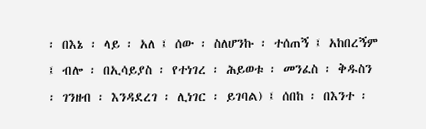፡ በእኔ ፡ ላይ ፡ አለ ፤ ሰው ፡ ስለሆንኩ ፡ ተሰጠኝ ፤ አከበረኝም ፤ ብሎ ፡ በኢሳይያስ ፡ የተነገረ ፡ ሕይወቱ ፡ መንፈስ ፡ ቅዱስን ፡ ገንዘብ ፡ እንዳደረገ ፡ ሊነገር ፡ ይገባል) ፤ ሰበከ ፡ በእንተ ፡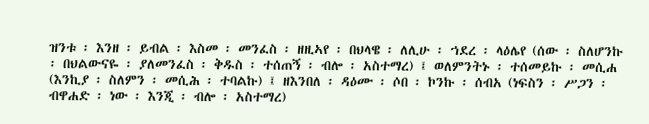ዝንቱ ፡ እንዘ ፡ ይብል ፡ እስመ ፡ መንፈስ ፡ ዘዚኣየ ፡ በህላዌ ፡ ለሊሁ ፡ ኀደረ ፡ ላዕሌየ (ሰው ፡ ስለሆንኩ ፡ በህልውናዬ ፡ ያለመንፈስ ፡ ቅዱስ ፡ ተሰጠኝ ፡ ብሎ ፡ አስተማረ) ፤ ወለምንትኑ ፡ ተሰመይኩ ፡ መሲሐ (እንኪያ ፡ ስለምን ፡ መሲሕ ፡ ተባልኩ) ፤ ዘእንበለ ፡ ዳዕሙ ፡ ሶበ ፡ ኮንኩ ፡ ሰብአ (ነፍስን ፡ ሥጋን ፡ ብዋሐድ ፡ ነው ፡ እንጂ ፡ ብሎ ፡ አስተማረ)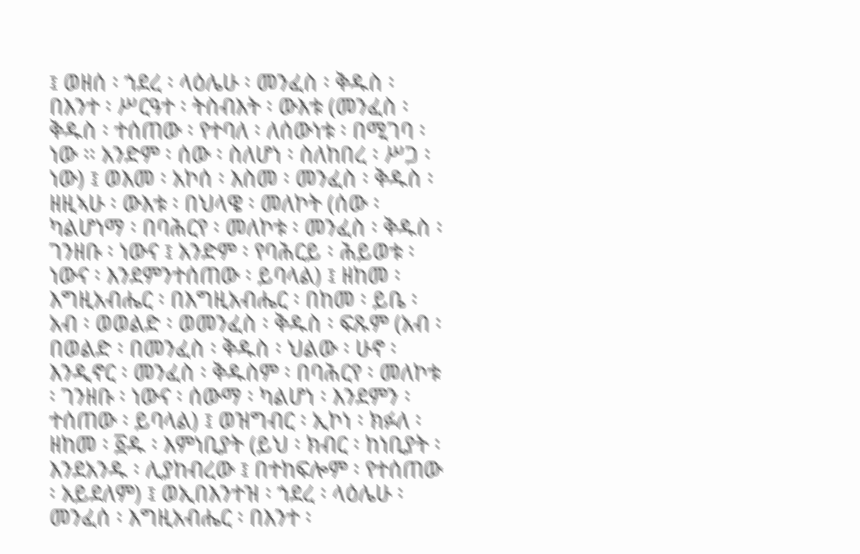፤ ወዘሰ ፡ ኀደረ ፡ ላዕሌሁ ፡ መንፈስ ፡ ቅዱስ ፡ በእንተ ፡ ሥርዓተ ፡ ትስብእት ፡ ውእቱ (መንፈስ ፡ ቅዱስ ፡ ተሰጠው ፡ የተባለ ፡ ለሰውነቱ ፡ በሚገባ ፡ ነው ፡፡ አንድም ፡ ሰው ፡ ስለሆነ ፡ ስለከበረ ፡ ሥጋ ፡ ነው) ፤ ወእመ ፡ አኮሰ ፡ እስመ ፡ መንፈስ ፡ ቅዱስ ፡ ዘዚኣሁ ፡ ውእቱ ፡ በህላዌ ፡ መለኮት (ሰው ፡ ካልሆነማ ፡ በባሕርየ ፡ መለኮቱ ፡ መንፈስ ፡ ቅዱስ ፡ ገንዘቡ ፡ ነውና ፤ አንድም ፡ የባሕርይ ፡ ሕይወቱ ፡ ነውና ፡ እንደምንተሰጠው ፡ ይባላል) ፤ ዘከመ ፡ እግዚአብሔር ፡ በእግዚአብሔር ፡ በከመ ፡ ይቤ ፡ አብ ፡ ወወልድ ፡ ወመንፈስ ፡ ቅዱስ ፡ ፍጹም (አብ ፡ በወልድ ፡ በመንፈስ ፡ ቅዱስ ፡ ህልው ፡ ሁኖ ፡ እንዲኖር ፡ መንፈስ ፡ ቅዱስም ፡ በባሕርየ ፡ መለኮቱ ፡ ገንዘቡ ፡ ነውና ፡ ሰውማ ፡ ካልሆነ ፡ እንደምን ፡ ተሰጠው ፡ ይባላል) ፤ ወዝግብር ፡ ኢኮነ ፡ ክፉለ ፡ ዘከመ ፡ ፩ዱ ፡ እምነቢያት (ይህ ፡ ክብር ፡ ከነቢያት ፡ እንደአንዱ ፡ ሊያከብረው ፤ በተከፍሎም ፡ የተሰጠው ፡ አይደለም) ፤ ወኢበእንተዝ ፡ ኀደረ ፡ ላዕሌሁ ፡ መንፈሰ ፡ እግዚአብሔር ፡ በእንተ ፡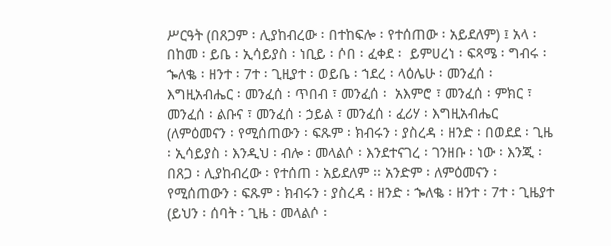ሥርዓት (በጸጋም ፡ ሊያከብረው ፡ በተከፍሎ ፡ የተሰጠው ፡ አይደለም) ፤ አላ ፡ በከመ ፡ ይቤ ፡ ኢሳይያስ ፡ ነቢይ ፡ ሶበ ፡ ፈቀደ ፡  ይምሀረነ ፡ ፍጻሜ ፡ ግብሩ ፡ ኈለቈ ፡ ዘንተ ፡ 7ተ ፡ ጊዚያተ ፡ ወይቤ ፡ ኀደረ ፡ ላዕሌሁ ፡ መንፈሰ ፡ እግዚአብሔር ፡ መንፈሰ ፡ ጥበብ ፣ መንፈሰ ፡  አእምሮ ፣ መንፈሰ ፡ ምክር ፣ መንፈሰ ፡ ልቡና ፣ መንፈሰ ፡ ኃይል ፣ መንፈሰ ፡ ፈሪሃ ፡ እግዚአብሔር (ለምዕመናን ፡ የሚሰጠውን ፡ ፍጹም ፡ ክብሩን ፡ ያስረዳ ፡ ዘንድ ፡ በወደደ ፡ ጊዜ ፡ ኢሳይያስ ፡ እንዲህ ፡ ብሎ ፡ መላልሶ ፡ እንደተናገረ ፡ ገንዘቡ ፡ ነው ፡ እንጂ ፡ በጸጋ ፡ ሊያከብረው ፡ የተሰጠ ፡ አይደለም ፡፡ አንድም ፡ ለምዕመናን ፡ የሚሰጠውን ፡ ፍጹም ፡ ክብሩን ፡ ያስረዳ ፡ ዘንድ ፡ ኈለቈ ፡ ዘንተ ፡ 7ተ ፡ ጊዜያተ (ይህን ፡ ሰባት ፡ ጊዜ ፡ መላልሶ ፡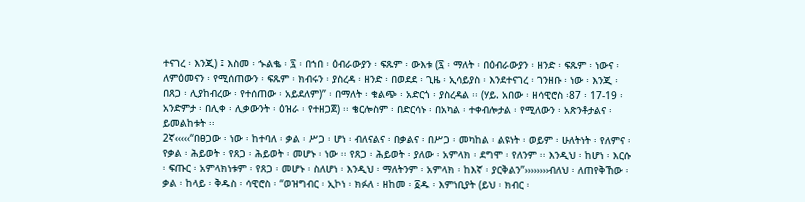ተናገረ ፡ እንጂ) ፤ እስመ ፡ ኍልቈ ፡ ፯ ፡ በኀበ ፡ ዕብራውያን ፡ ፍጹም ፡ ውእቱ (፯ ፡ ማለት ፡ በዕብራውያን ፡ ዘንድ ፡ ፍጹም ፡ ነውና ፡ ለምዕመናን ፡ የሚሰጠውን ፡ ፍጹም ፡ ክብሩን ፡ ያስረዳ ፡ ዘንድ ፡ በወደደ ፡ ጊዜ ፡ ኢሳይያስ ፡ እንደተናገረ ፡ ገንዘቡ ፡ ነው ፡ እንጂ ፡ በጸጋ ፡ ሊያከብረው ፡ የተሰጠው ፡ አይደለም)” ፡ በማለት ፡ ቁልጭ ፡ አድርጎ ፡ ያስረዳል ፡፡ (ሃይ. አበው ፡ ዘሳዊሮስ ፡87 ፡ 17-19 ፡ አንድምታ ፡ በሊቀ ፡ ሊቃውንት ፡ ዕዝራ ፡ የተዘጋጀ) ፡፡ ቄርሎስም ፡ በድርሳኑ ፡ በአካል ፡ ተቀብሎታል ፡ የሚለውን ፡ አጽንቶታልና ፡ ይመልከቱት ፡፡
2ኛ‹‹‹‹‹“በፀጋው ፡ ነው ፡ ከተባለ ፡ ቃል ፡ ሥጋ ፡ ሆነ ፡ ብለናልና ፡ በቃልና ፡ በሥጋ ፡ መካከል ፡ ልዩነት ፡ ወይም ፡ ሁለትነት ፡ የለምና ፡ የቃል ፡ ሕይወት ፡ የጸጋ ፡ ሕይወት ፡ መሆኑ ፡ ነው ፡፡ የጸጋ ፡ ሕይወት ፡ ያለው ፡ አምላክ ፡ ደግሞ ፡ የለንም ፡፡ እንዲህ ፡ ከሆነ ፡ እርሱ ፡ ፍጡር ፡ አምላክነቱም ፡ የጸጋ ፡ መሆኑ ፡ ስለሆነ ፡ እንዲህ ፡ ማለትንም ፡ አምላክ ፡ ከእኛ ፡ ያርቅልን”››››››››ብለህ ፡ ለጠየቅኸው ፡ ቃል ፡ ከላይ ፡ ቅዱስ ፡ ሳዊሮስ ፡ “ወዝግብር ፡ ኢኮነ ፡ ክፉለ ፡ ዘከመ ፡ ፩ዱ ፡ እምነቢያት (ይህ ፡ ክብር ፡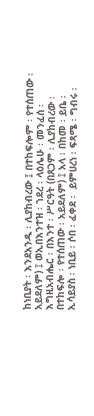ከነቢያት ፡ እንደአንዱ ፡ ሊያከብረው ፤ በተከፍሎም ፡ የተሰጠው ፡ አይደለም) ፤ ወኢበእንተዝ ፡ ኀደረ ፡ ላዕሌሁ ፡ መንፈሰ ፡ እግዚአብሔር ፡ በእንተ ፡ ሥርዓት (በጸጋም ፡ ሊያከብረው ፡ በተከፍሎ ፡ የተሰጠው ፡ አይደለም) ፤ አላ ፡ በከመ ፡ ይቤ ፡ ኢሳይያስ ፡ ነቢይ ፡ ሶበ ፡ ፈቀደ ፡  ይምሀረነ ፡ ፍጻሜ ፡ ግብሩ ፡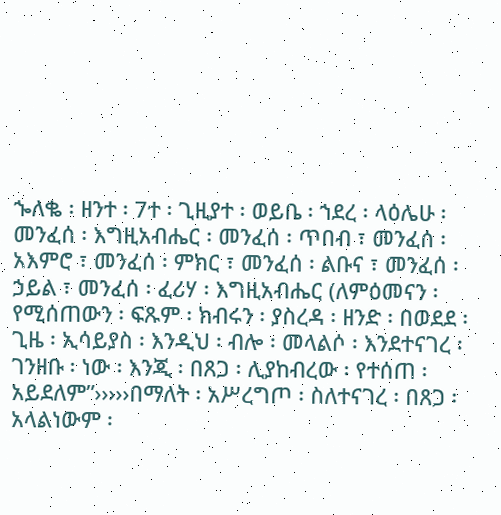ኈለቈ ፡ ዘንተ ፡ 7ተ ፡ ጊዚያተ ፡ ወይቤ ፡ ኀደረ ፡ ላዕሌሁ ፡ መንፈሰ ፡ እግዚአብሔር ፡ መንፈሰ ፡ ጥበብ ፣ መንፈሰ ፡  አእምሮ ፣ መንፈሰ ፡ ምክር ፣ መንፈሰ ፡ ልቡና ፣ መንፈሰ ፡ ኃይል ፣ መንፈሰ ፡ ፈሪሃ ፡ እግዚአብሔር (ለምዕመናን ፡ የሚሰጠውን ፡ ፍጹም ፡ ክብሩን ፡ ያስረዳ ፡ ዘንድ ፡ በወደደ ፡ ጊዜ ፡ ኢሳይያስ ፡ እንዲህ ፡ ብሎ ፡ መላልሶ ፡ እንደተናገረ ፡ ገንዘቡ ፡ ነው ፡ እንጂ ፡ በጸጋ ፡ ሊያከብረው ፡ የተሰጠ ፡ አይደለም”›››››በማለት ፡ አሥረግጦ ፡ ስለተናገረ ፡ በጸጋ ፡ አላልነውም ፡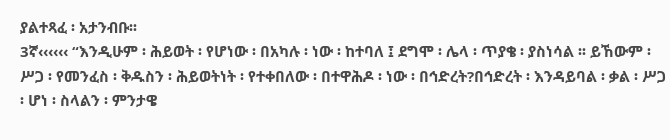ያልተጻፈ ፡ አታንብቡ፡፡
3ኛ‹‹‹‹‹‹ “እንዲሁም ፡ ሕይወት ፡ የሆነው ፡ በአካሉ ፡ ነው ፡ ከተባለ ፤ ደግሞ ፡ ሌላ ፡ ጥያቄ ፡ ያስነሳል ፡፡ ይኸውም ፡ ሥጋ ፡ የመንፈስ ፡ ቅዱስን ፡ ሕይወትነት ፡ የተቀበለው ፡ በተዋሕዶ ፡ ነው ፡ በኅድረት?በኅድረት ፡ እንዳይባል ፡ ቃል ፡ ሥጋ ፡ ሆነ ፡ ስላልን ፡ ምንታዌ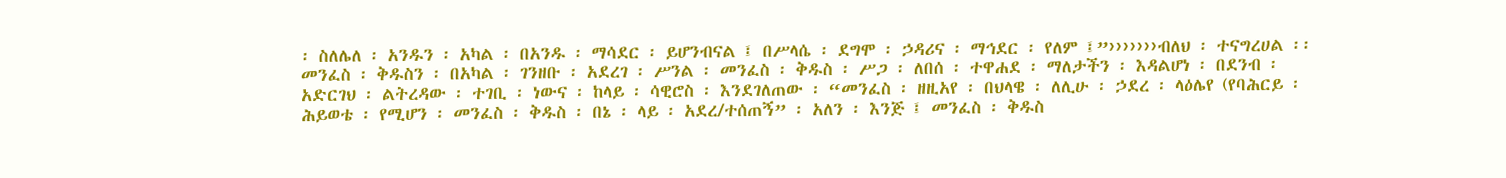፡ ስለሌለ ፡ አንዱን ፡ አካል ፡ በአንዱ ፡ ማሳደር ፡ ይሆንብናል ፤ በሥላሴ ፡ ደግሞ ፡ ኃዳሪና ፡ ማኅደር ፡ የለም ፤”›››››››ብለህ ፡ ተናግረሀል ፡፡ መንፈስ ፡ ቅዱስን ፡ በአካል ፡ ገንዘቡ ፡ አደረገ ፡ ሥንል ፡ መንፈስ ፡ ቅዱስ ፡ ሥጋ ፡ ለበሰ ፡ ተዋሐደ ፡ ማለታችን ፡ እዳልሆነ ፡ በደንብ ፡ አድርገህ ፡ ልትረዳው ፡ ተገቢ ፡ ነውና ፡ ከላይ ፡ ሳዊሮስ ፡ እንደገለጠው ፡ “መንፈስ ፡ ዘዚአየ ፡ በህላዌ ፡ ለሊሁ ፡ ኃደረ ፡ ላዕሌየ (የባሕርይ ፡ ሕይወቴ ፡ የሚሆን ፡ መንፈስ ፡ ቅዱስ ፡ በኔ ፡ ላይ ፡ አደረ/ተሰጠኝ” ፡ አለን ፡ እንጅ ፤ መንፈስ ፡ ቅዱስ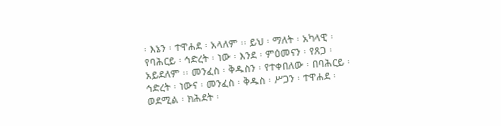፡ እኔን ፡ ተዋሐደ ፡ አላለም ፡፡ ይህ ፡ ማለት ፡ አካላዊ ፡ የባሕርይ ፡ ኅድረት ፡ ነው ፡ እንደ ፡ ምዕመናን ፡ የጸጋ ፡ አይደለም ፡፡ መንፈስ ፡ ቅዱስን ፡ የተቀበለው ፡ በባሕርይ ፡ ኅድረት ፡ ነውና ፡ መንፈስ ፡ ቅዱስ ፡ ሥጋን ፡ ተዋሐደ ፡ ወደሚል ፡ ክሕደት ፡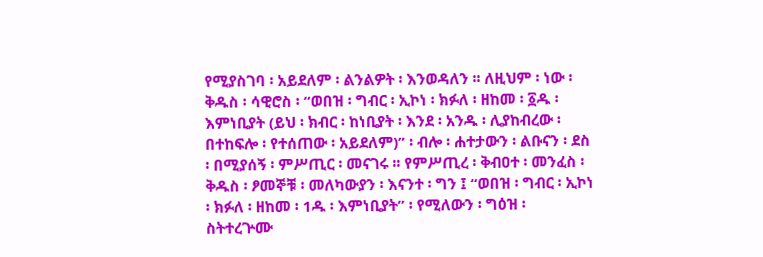የሚያስገባ ፡ አይደለም ፡ ልንልዎት ፡ እንወዳለን ፡፡ ለዚህም ፡ ነው ፡ ቅዱስ ፡ ሳዊሮስ ፡ “ወበዝ ፡ ግብር ፡ ኢኮነ ፡ ክፉለ ፡ ዘከመ ፡ ፩ዱ ፡ እምነቢያት (ይህ ፡ ክብር ፡ ከነቢያት ፡ እንደ ፡ አንዱ ፡ ሊያከብረው ፡ በተከፍሎ ፡ የተሰጠው ፡ አይደለም)” ፡ ብሎ ፡ ሐተታውን ፡ ልቡናን ፡ ደስ ፡ በሚያሰኝ ፡ ምሥጢር ፡ መናገሩ ፡፡ የምሥጢረ ፡ ቅብዐተ ፡ መንፈስ ፡ ቅዱስ ፡ ፆመኞቹ ፡ መለካውያን ፡ እናንተ ፡ ግን ፤ “ወበዝ ፡ ግብር ፡ ኢኮነ ፡ ክፉለ ፡ ዘከመ ፡ 1ዱ ፡ እምነቢያት” ፡ የሚለውን ፡ ግዕዝ ፡ ስትተረጕሙ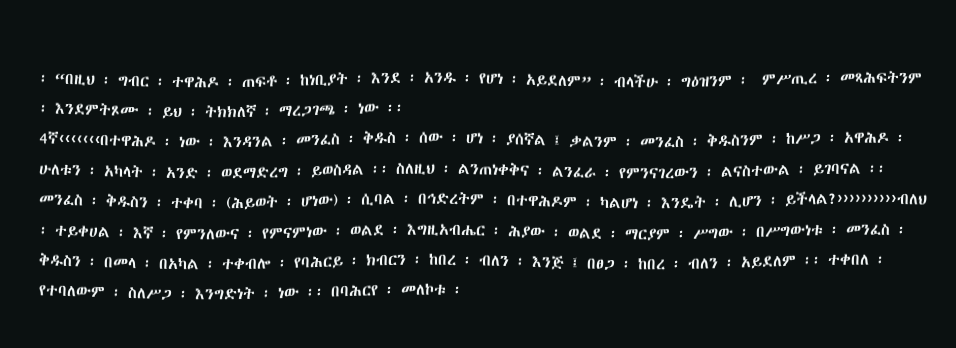፡ “በዚህ ፡ ግብር ፡ ተዋሕዶ ፡ ጠፍቶ ፡ ከነቢያት ፡ እንደ ፡ አንዱ ፡ የሆነ ፡ አይደለም” ፡ ብላችሁ ፡ ግዕዝንም ፡  ምሥጢረ ፡ መጻሕፍትንም ፡ እንደምትጾሙ ፡ ይህ ፡ ትክክለኛ ፡ ማረጋገጫ ፡ ነው ፡፡
4ኛ‹‹‹‹‹‹‹በተዋሕዶ ፡ ነው ፡ እንዳንል ፡ መንፈስ ፡ ቅዱስ ፡ ሰው ፡ ሆነ ፡ ያሰኛል ፤ ቃልንም ፡ መንፈስ ፡ ቅዱስንም ፡ ከሥጋ ፡ አዋሕዶ ፡ ሁለቱን ፡ አካላት ፡ አንድ ፡ ወደማድረግ ፡ ይወስዳል ፡፡ ስለዚህ ፡ ልንጠነቀቅና ፡ ልንፈራ ፡ የምንናገረውን ፡ ልናስተውል ፡ ይገባናል ፡፡ መንፈስ ፡ ቅዱስን ፡ ተቀባ ፡ (ሕይወት ፡ ሆነው) ፡ ሲባል ፡ በኅድረትም ፡ በተዋሕዶም ፡ ካልሆነ ፡ እንዴት ፡ ሊሆን ፡ ይችላል?››››››››››ብለህ ፡ ተይቀሀል ፡ እኛ ፡ የምንለውና ፡ የምናምነው ፡ ወልደ ፡ እግዚአብሔር ፡ ሕያው ፡ ወልደ ፡ ማርያም ፡ ሥግው ፡ በሥግውነቱ ፡ መንፈስ ፡ ቅዱስን ፡ በመላ ፡ በአካል ፡ ተቀብሎ ፡ የባሕርይ ፡ ክብርን ፡ ከበረ ፡ ብለን ፡ እንጅ ፤ በፀጋ ፡ ከበረ ፡ ብለን ፡ አይደለም ፡፡ ተቀበለ ፡ የተባለውም ፡ ስለሥጋ ፡ እንግድነት ፡ ነው ፡፡ በባሕርየ ፡ መለኮቱ ፡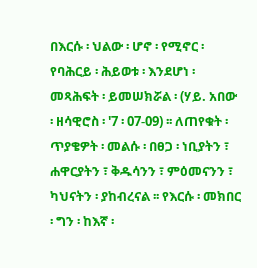በእርሱ ፡ ህልው ፡ ሆኖ ፡ የሚኖር ፡ የባሕርይ ፡ ሕይወቱ ፡ እንደሆነ ፡ መጻሕፍት ፡ ይመሠክሯል ፡ (ሃይ. አበው ፡ ዘሳዊሮስ ፡ '7 ፡ 07-09) ፡፡ ለጠየቁት ፡ ጥያቄዎት ፡ መልሱ ፡ በፀጋ ፡ ነቢያትን ፣ ሐዋርያትን ፣ ቅዱሳንን ፣ ምዕመናንን ፣ ካህናትን ፡ ያከብረናል ፡፡ የእርሱ ፡ መክበር ፡ ግን ፡ ከእኛ ፡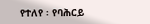የተለየ ፡ የባሕርይ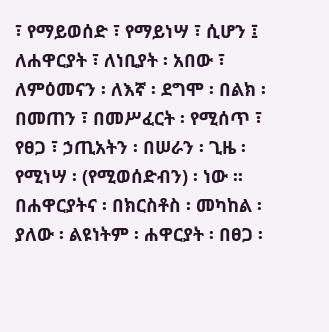፣ የማይወሰድ ፣ የማይነሣ ፣ ሲሆን ፤ ለሐዋርያት ፣ ለነቢያት ፡ አበው ፣ ለምዕመናን ፡ ለእኛ ፡ ደግሞ ፡ በልክ ፡ በመጠን ፣ በመሥፈርት ፡ የሚሰጥ ፣ የፀጋ ፣ ኃጢአትን ፡ በሠራን ፡ ጊዜ ፡ የሚነሣ ፡ (የሚወሰድብን) ፡ ነው ፡፡ በሐዋርያትና ፡ በክርስቶስ ፡ መካከል ፡ ያለው ፡ ልዩነትም ፡ ሐዋርያት ፡ በፀጋ ፡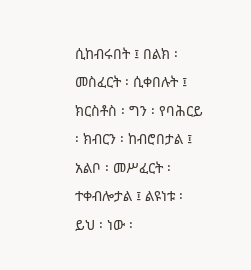ሲከብሩበት ፤ በልክ ፡ መስፈርት ፡ ሲቀበሉት ፤ ክርስቶስ ፡ ግን ፡ የባሕርይ ፡ ክብርን ፡ ከብሮበታል ፤ አልቦ ፡ መሥፈርት ፡ ተቀብሎታል ፤ ልዩነቱ ፡ ይህ ፡ ነው ፡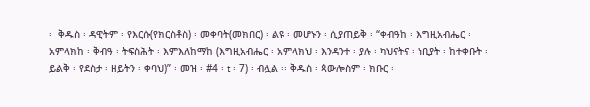፡  ቅዱስ ፡ ዳዊትም ፡ የእርሱ(የክርስቶስ) ፡ መቀባት(መክበር) ፡ ልዩ ፡ መሆኑን ፡ ሲያጠይቅ ፡ “ቀብዓከ ፡ እግዚአብሔር ፡ አምላክከ ፡ ቅብዓ ፡ ትፍስሕት ፡ እምእለከማከ (እግዚአብሔር ፡ አምላክህ ፡ እንዳንተ ፡ ያሉ ፡ ካህናትና ፡ ነቢያት ፡ ከተቀቡት ፡ ይልቅ ፡ የደስታ ፡ ዘይትን ፡ ቀባህ)” ፡ መዝ ፡ #4 ፡ t ፡ 7) ፡ ብሏል ፡፡ ቅዱስ ፡ ጳውሎስም ፡ ክቡር ፡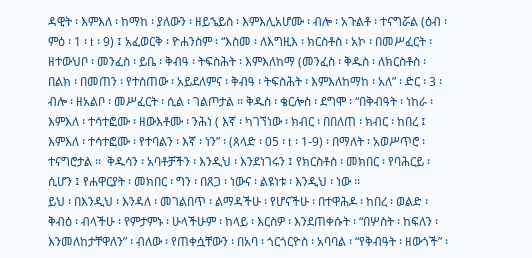ዳዊት ፡ እምእለ ፡ ከማከ ፡ ያለውን ፡ ዘይኄይስ ፡ እምእሊአሆሙ ፡ ብሎ ፡ አጉልቶ ፡ ተናግሯል (ዕብ ፡ ምዕ ፡ 1 ፡ t ፡ 9) ፤ አፈወርቅ ፡ ዮሐንስም ፡ “እስመ ፡ ለእግዚእ ፡ ክርስቶስ ፡ አኮ ፡ በመሥፈርት ፡ ዘተውህቦ ፡ መንፈስ ፡ ይቤ ፡ ቅብዓ ፡ ትፍስሕት ፡ እምእለከማ (መንፈስ ፡ ቅዱስ ፡ ለክርስቶስ ፡ በልክ ፡ በመጠን ፡ የተሰጠው ፡ አይደለምና ፡ ቅብዓ ፡ ትፍስሕት ፡ እምእለከማከ ፡ አለ” ፡ ድር ፡ 3 ፡ ብሎ ፡ ዘአልቦ ፡ መሥፈርት ፡ ሲል ፡ ገልጦታል ፡፡ ቅዱስ ፡ ቄርሎስ ፡ ደግሞ ፡ “በቅብዓት ፡ ነከራ ፡ እምእለ ፡ ተሳተፎሙ ፡ ዘውእቶሙ ፡ ንሕነ ( እኛ ፡ ካገኘነው ፡ ክብር ፡ በበለጠ ፡ ክብር ፡ ከበረ ፤ እምእለ ፡ ተሳተፎሙ ፡ የተባልን ፡ እኛ ፡ ነን” ፡ (ጰላድ ፡ 05 ፡ t ፡ 1-9) ፡ በማለት ፡ አወሥጥሮ ፡ ተናግሮታል ፡፡  ቅዱሳን ፡ አባቶቻችን ፡ እንዲህ ፡ እንደነገሩን ፤ የክርስቶስ ፡ መክበር ፡ የባሕርይ ፡ ሲሆን ፤ የሐዋርያት ፡ መክበር ፡ ግን ፡ በጸጋ ፡ ነውና ፡ ልዩነቱ ፡ እንዲህ ፡ ነው ፡፡
ይህ ፡ በእንዲህ ፡ እንዳለ ፡ መገልበጥ ፡ ልማዳችሁ ፡ የሆናችሁ ፡ በተዋሕዶ ፡ ከበረ ፡ ወልድ ፡ ቅብዕ ፡ ብላችሁ ፡ የምታምኑ ፡ ሁላችሁም ፡ ከላይ ፡ እርስዎ ፡ እንደጠቀሱት ፡ “በሦስት ፡ ከፍለን ፡ እንመለከታቸዋለን” ፡ ብለው ፡ የጠቀሷቸውን ፡ በአባ ፡ ጎርጎርዮስ ፡ አባባል ፡ “የቅብዓት ፡ ዘውጎች” ፡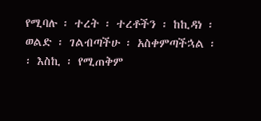የሚባሉ ፡ ተረት ፡ ተረቶችን ፡ ከኪዳነ ፡ ወልድ ፡ ገልብጣችሁ ፡ አስቀምጣችኋል ፡፡ እስኪ ፡ የሚጠቅም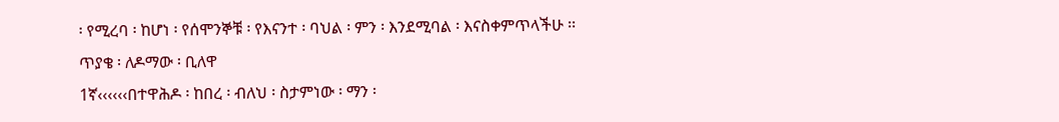፡ የሚረባ ፡ ከሆነ ፡ የሰሞንኞቹ ፡ የእናንተ ፡ ባህል ፡ ምን ፡ እንደሚባል ፡ እናስቀምጥላችሁ ፡፡
ጥያቄ ፡ ለዶማው ፡ ቢለዋ
1ኛ‹‹‹‹‹‹በተዋሕዶ ፡ ከበረ ፡ ብለህ ፡ ስታምነው ፡ ማን ፡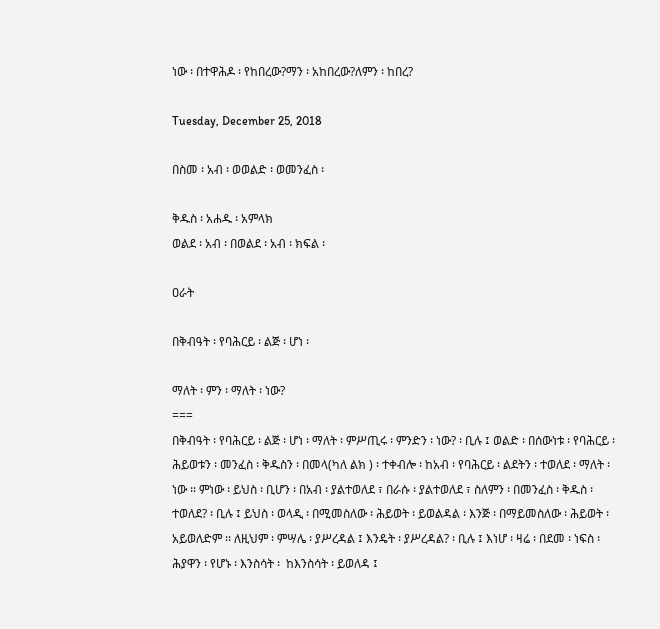ነው ፡ በተዋሕዶ ፡ የከበረው?ማን ፡ አከበረው?ለምን ፡ ከበረ?

Tuesday, December 25, 2018

በስመ ፡ አብ ፡ ወወልድ ፡ ወመንፈስ ፡

ቅዱስ ፡ አሐዱ ፡ አምላክ
ወልደ ፡ አብ ፡ በወልደ ፡ አብ ፡ ክፍል ፡

ዐራት

በቅብዓት ፡ የባሕርይ ፡ ልጅ ፡ ሆነ ፡

ማለት ፡ ምን ፡ ማለት ፡ ነው?
===
በቅብዓት ፡ የባሕርይ ፡ ልጅ ፡ ሆነ ፡ ማለት ፡ ምሥጢሩ ፡ ምንድን ፡ ነው? ፡ ቢሉ ፤ ወልድ ፡ በሰውነቱ ፡ የባሕርይ ፡ ሕይወቱን ፡ መንፈስ ፡ ቅዱስን ፡ በመላ(ካለ ልክ ) ፡ ተቀብሎ ፡ ከአብ ፡ የባሕርይ ፡ ልደትን ፡ ተወለደ ፡ ማለት ፡ ነው ፡፡ ምነው ፡ ይህስ ፡ ቢሆን ፡ በአብ ፡ ያልተወለደ ፣ በራሱ ፡ ያልተወለደ ፣ ስለምን ፡ በመንፈስ ፡ ቅዱስ ፡ ተወለደ? ፡ ቢሉ ፤ ይህስ ፡ ወላዲ ፡ በሚመስለው ፡ ሕይወት ፡ ይወልዳል ፡ እንጅ ፡ በማይመስለው ፡ ሕይወት ፡ አይወለድም ፡፡ ለዚህም ፡ ምሣሌ ፡ ያሥረዳል ፤ እንዴት ፡ ያሥረዳል? ፡ ቢሉ ፤ እነሆ ፡ ዛሬ ፡ በደመ ፡ ነፍስ ፡ ሕያዋን ፡ የሆኑ ፡ እንስሳት ፡  ከእንስሳት ፡ ይወለዳ ፤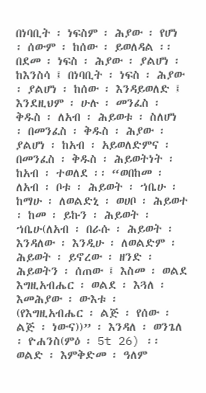በነባቢት ፡ ነፍስም ፡ ሕያው ፡ የሆነ ፡ ሰውም ፡ ከሰው ፡ ይወለዳል ፡፡ በደመ ፡ ነፍስ ፡ ሕያው ፡ ያልሆነ ፡ ከእንስሳ ፤ በነባቢት ፡ ነፍስ ፡ ሕያው ፡ ያልሆነ ፡ ከሰው ፡ እንዳይወለድ ፤ እንደዚህም ፡ ሁሉ ፡ መንፈስ ፡ ቅዱስ ፡ ለአብ ፡ ሕይወቱ ፡ ስለሆነ ፡ በመንፈስ ፡ ቅዱስ ፡ ሕያው ፡ ያልሆነ ፡ ከአብ ፡ አይወለድምና ፡ በመንፈስ ፡ ቅዱስ ፡ ሕይወትነት ፡ ከአብ ፡ ተወለደ ፡፡ “ወበከመ ፡ ለአብ ፡ ቦቱ ፡ ሕይወት ፡ ኀቤሁ ፡ ከማሁ ፡ ለወልድኒ ፡ ወሀቦ ፡ ሕይወተ ፡ ከመ ፡ ይኩን ፡ ሕይወት ፡ ኀቤሁ(ለአብ ፡ በራሱ ፡ ሕይወት ፡ እንዳለው ፡ እንዲሁ ፡ ለወልድም ፡ ሕይወት ፡ ይኖረው ፡ ዘንድ ፡ ሕይወትን ፡ ሰጠው ፤ እስመ ፡ ወልደ እግዚአብሔር ፡ ወልደ ፡ እጓለ ፡ እመሕያው ፡ ውእቱ ፡ (የእግዚአብሔር ፡ ልጅ ፡ የሰው ፡ ልጅ ፡ ነውና))” ፡ እንዳለ ፡ ወንጌለ ፡ ዮሐንስ(ምዕ ፡ 5t 26) ፡፡
ወልድ ፡ እምቅድመ ፡ ዓለም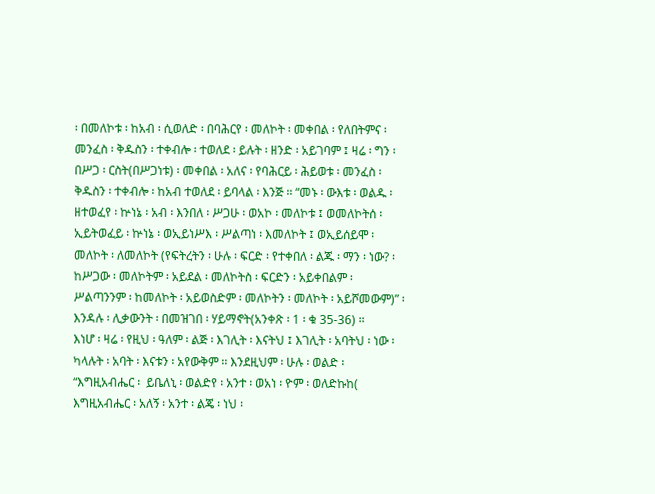፡ በመለኮቱ ፡ ከአብ ፡ ሲወለድ ፡ በባሕርየ ፡ መለኮት ፡ መቀበል ፡ የለበትምና ፡ መንፈስ ፡ ቅዱስን ፡ ተቀብሎ ፡ ተወለደ ፡ ይሉት ፡ ዘንድ ፡ አይገባም ፤ ዛሬ ፡ ግን ፡ በሥጋ ፡ ርስት(በሥጋነቱ) ፡ መቀበል ፡ አለና ፡ የባሕርይ ፡ ሕይወቱ ፡ መንፈስ ፡ ቅዱስን ፡ ተቀብሎ ፡ ከአብ ተወለደ ፡ ይባላል ፡ እንጅ ፡፡ “መኑ ፡ ውእቱ ፡ ወልዱ ፡ ዘተወፈየ ፡ ኵነኔ ፡ አብ ፡ እንበለ ፡ ሥጋሁ ፡ ወአኮ ፡ መለኮቱ ፤ ወመለኮትሰ ፡ ኢይትወፈይ ፡ ኵነኔ ፡ ወኢይነሥእ ፡ ሥልጣነ ፡ እመለኮት ፤ ወኢይሰይሞ ፡ መለኮት ፡ ለመለኮት (የፍትረትን ፡ ሁሉ ፡ ፍርድ ፡ የተቀበለ ፡ ልጁ ፡ ማን ፡ ነው? ፡ ከሥጋው ፡ መለኮትም ፡ አይደል ፡ መለኮትስ ፡ ፍርድን ፡ አይቀበልም ፡ ሥልጣንንም ፡ ከመለኮት ፡ አይወስድም ፡ መለኮትን ፡ መለኮት ፡ አይሾመውም)” ፡ እንዳሉ ፡ ሊቃውንት ፡ በመዝገበ ፡ ሃይማኖት(አንቀጽ ፡ 1 ፡ ቁ 35-36) ፡፡
እነሆ ፡ ዛሬ ፡ የዚህ ፡ ዓለም ፡ ልጅ ፡ እገሊት ፡ እናትህ ፤ እገሊት ፡ አባትህ ፡ ነው ፡ ካላሉት ፡ አባት ፡ እናቱን ፡ አየውቅም ፡፡ እንደዚህም ፡ ሁሉ ፡ ወልድ ፡ “እግዚአብሔር ፡  ይቤለኒ ፡ ወልድየ ፡ አንተ ፡ ወአነ ፡ ዮም ፡ ወለድኩከ( እግዚአብሔር ፡ አለኝ ፡ አንተ ፡ ልጄ ፡ ነህ ፡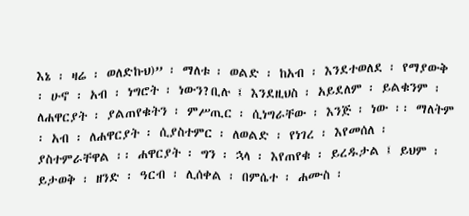እኔ ፡ ዛሬ ፡ ወለድኩህ)” ፡ ማለቱ ፡ ወልድ ፡ ከአብ ፡ እንደተወለደ ፡ የማያውቅ ፡ ሁኖ ፡ አብ ፡ ነግሮት ፡ ነውን?ቢሉ ፤ እንደዚህስ ፡ አይደለም ፡ ይልቁንም ፡ ለሐዋርያት ፡ ያልጠየቁትን ፡ ምሥጢር ፡ ሲነግራቸው ፡ እንጅ ፡ ነው ፡፡ ማለትም ፡ አብ ፡ ለሐዋርያት ፡ ሲያስተምር ፡ ለወልድ ፡ የነገረ ፡ እየመሰለ ፡ ያስተምራቸዋል ፡፡ ሐዋርያት ፡ ግን ፡ ኋላ ፡ እየጠየቁ ፡ ይረዱታል ፤ ይህም ፡ ይታወቅ ፡ ዘንድ ፡ ዓርብ ፡ ሊሰቀል ፡ በምሴተ ፡ ሐሙስ ፡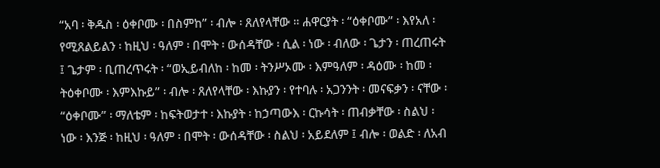“አባ ፡ ቅዱስ ፡ ዕቀቦሙ ፡ በስምከ” ፡ ብሎ ፡ ጸለየላቸው ፡፡ ሐዋርያት ፡ “ዕቀቦሙ” ፡ እየአለ ፡ የሚጸልይልን ፡ ከዚህ ፡ ዓለም ፡ በሞት ፡ ውሰዳቸው ፡ ሲል ፡ ነው ፡ ብለው ፡ ጌታን ፡ ጠረጠሩት ፤ ጌታም ፡ ቢጠረጥሩት ፡ “ወኢይብለከ ፡ ከመ ፡ ትንሥኦሙ ፡ እምዓለም ፡ ዳዕሙ ፡ ከመ ፡ ትዕቀቦሙ ፡ እምእኩይ” ፡ ብሎ ፡ ጸለየላቸው ፡ እኩያን ፡ የተባሉ ፡ አጋንንት ፡ መናፍቃን ፡ ናቸው ፡ “ዕቀቦሙ” ፡ ማለቴም ፡ ከፍትወታተ ፡ እኩያት ፡ ከኃጣውእ ፡ ርኩሳት ፡ ጠብቃቸው ፡ ስልህ ፡ ነው ፡ እንጅ ፡ ከዚህ ፡ ዓለም ፡ በሞት ፡ ውሰዳቸው ፡ ስልህ ፡ አይደለም ፤ ብሎ ፡ ወልድ ፡ ለአብ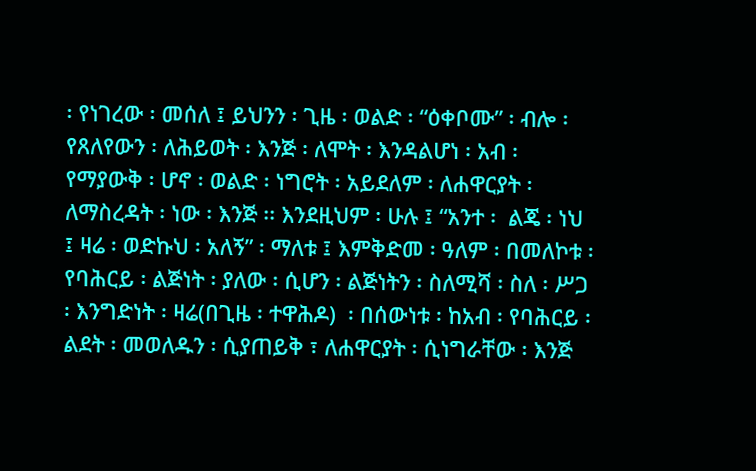፡ የነገረው ፡ መሰለ ፤ ይህንን ፡ ጊዜ ፡ ወልድ ፡ “ዕቀቦሙ” ፡ ብሎ ፡ የጸለየውን ፡ ለሕይወት ፡ እንጅ ፡ ለሞት ፡ እንዳልሆነ ፡ አብ ፡ የማያውቅ ፡ ሆኖ ፡ ወልድ ፡ ነግሮት ፡ አይደለም ፡ ለሐዋርያት ፡ ለማስረዳት ፡ ነው ፡ እንጅ ፡፡ እንደዚህም ፡ ሁሉ ፤ “አንተ ፡  ልጄ ፡ ነህ ፤ ዛሬ ፡ ወድኩህ ፡ አለኝ” ፡ ማለቱ ፤ እምቅድመ ፡ ዓለም ፡ በመለኮቱ ፡ የባሕርይ ፡ ልጅነት ፡ ያለው ፡ ሲሆን ፡ ልጅነትን ፡ ስለሚሻ ፡ ስለ ፡ ሥጋ ፡ እንግድነት ፡ ዛሬ(በጊዜ ፡ ተዋሕዶ)  ፡ በሰውነቱ ፡ ከአብ ፡ የባሕርይ ፡ ልደት ፡ መወለዱን ፡ ሲያጠይቅ ፣ ለሐዋርያት ፡ ሲነግራቸው ፡ እንጅ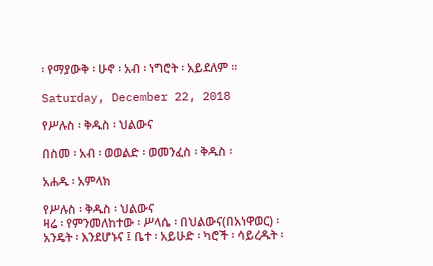፡ የማያውቅ ፡ ሁኖ ፡ አብ ፡ ነግሮት ፡ አይደለም ፡፡

Saturday, December 22, 2018

የሥሉስ ፡ ቅዱስ ፡ ህልውና

በስመ ፡ አብ ፡ ወወልድ ፡ ወመንፈስ ፡ ቅዱስ ፡

አሐዱ ፡ አምላክ

የሥሉስ ፡ ቅዱስ ፡ ህልውና
ዛሬ ፡ የምንመለከተው ፡ ሥላሴ ፡ በህልውና(በአነዋወር) ፡ አንዴት ፡ እንደሆኑና ፤ ቤተ ፡ አይሁድ ፡ ካሮች ፡ ሳይረዱት ፡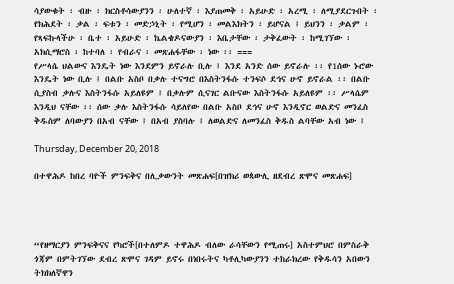ሳያውቁት ፡ ብዙ ፡ ክርስቶሳውያንን ፡ ሁለተኛ ፡ እያጠመቅ ፡ አይሁድ ፡ አረሚ ፡ ለሚያደርጉበት ፡ የክሕደት ፡ ቃል ፡ ፍቱን ፡ መድኃኒት ፡ የሚሆን ፡ መልእክትን ፡ ይሆናል ፤ ይህንን ፡ ቃልም ፡ የጻፍኩላችሁ ፡ ቤተ ፡ አይሁድ ፡ ኬልቄዶናውያን ፡ እቤታቸው ፡ ታቅፈውት ፡ ከሚገኘው ፡ አክሲማሮስ ፡ ከተባለ ፡ የብራና ፡ መጽሐፋቸው ፡ ነው ፡፡ ===
የሥላሴ ህልውና እንዴት ነው እንደምን ይኖራሉ ቢሉ ፤ እንደ አንድ ሰው ይኖራሉ ፡፡ የ1ሰው ኑሮው እንዴት ነው ቢሉ ፤ በልቡ አስቦ በቃሉ ተናግሮ በእስትንፋሱ ተንፍሶ ደኅና ሁኖ ይኖራል ፡፡ በልቡ ሲያስብ ቃሉና እስትንፋሱ አይለዩም ፤ በቃሉም ሲናገር ልቡናው እስትንፋሱ አይለዩም ፡፡ ሥላሴም እንዲህ ናቸው ፡፡ ሰው ቃሉ እስትንፋሱ ሳይለየው በልቡ አስቦ ደኅና ሁኖ እንዲኖር ወልድና መንፈስ ቅዱስም ለባውያን በአብ ናቸው ፤ በአብ ያስባሉ ፤ ለወልድና ለመንፈስ ቅዱስ ልባቸው አብ ነው ፤

Thursday, December 20, 2018

በተዋሕዶ ከበረ ባዮች ምንፍቅና በሊቃውንት መጽሐፍ[በዝክሪ ወጳውሊ ዘደብረ ጽሞና መጽሐፍ]




“የዘማርያን ምንፍቅናና የካሮች[በተለምዶ ተዋሕዶ ብለው ራሳቸውን የሚጠሩ] አስተምህሮ በምስራቅ ጎጃም በምትገኘው ደብረ ጽሞና ገዳም ይኖሩ በነበሩትና ካቶሊካውያንን ተከራክረው የቅዱሳን አበውን ትክክለኛዋን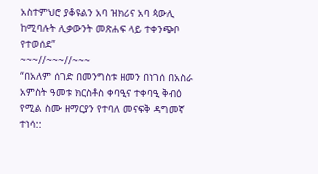አስተምህሮ ያቆዩልን አባ ዝክሪና አባ ጳውሊ ከሚባሉት ሊቃውንት መጽሐፍ ላይ ተቀንጭቦ የተወሰደ”
~~~//~~~//~~~
“በአለም ሰገድ በመንግስቱ ዘመን በነገሰ በአስራ አምስት ዓመቱ ክርስቶስ ቀባዒና ተቀባዒ ቅብዕ የሚል ስሙ ዘማርያን የተባለ መናፍቅ ዳግመኛ ተነሳ::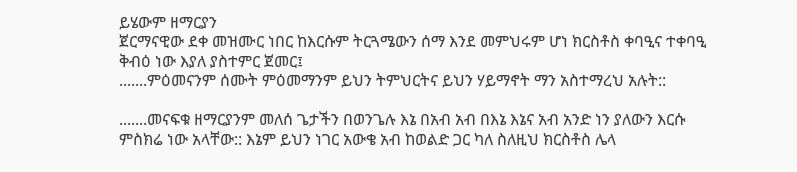ይሄውም ዘማርያን
ጀርማናዊው ደቀ መዝሙር ነበር ከእርሱም ትርጓሜውን ሰማ እንደ መምህሩም ሆነ ክርስቶስ ቀባዒና ተቀባዒ ቅብዕ ነው እያለ ያስተምር ጀመር፤
.......ምዕመናንም ሰሙት ምዕመማንም ይህን ትምህርትና ይህን ሃይማኖት ማን አስተማረህ አሉት::

.......መናፍቁ ዘማርያንም መለሰ ጌታችን በወንጌሉ እኔ በአብ አብ በእኔ እኔና አብ አንድ ነን ያለውን እርሱ ምስክሬ ነው አላቸው:: እኔም ይህን ነገር አውቄ አብ ከወልድ ጋር ካለ ስለዚህ ክርስቶስ ሌላ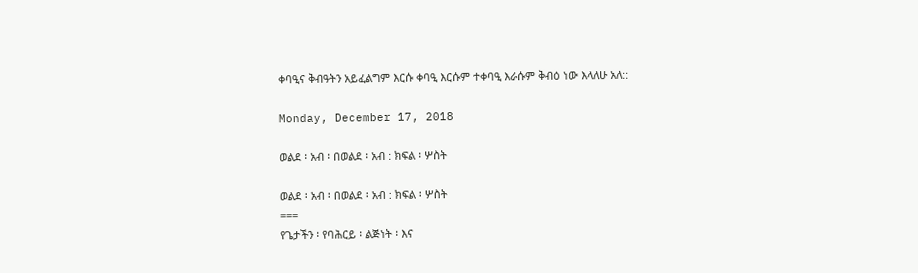ቀባዒና ቅብዓትን አይፈልግም እርሱ ቀባዒ እርሱም ተቀባዒ እራሱም ቅብዕ ነው እላለሁ አለ::

Monday, December 17, 2018

ወልደ ፡ አብ ፡ በወልደ ፡ አብ : ክፍል ፡ ሦስት

ወልደ ፡ አብ ፡ በወልደ ፡ አብ : ክፍል ፡ ሦስት
===
የጌታችን ፡ የባሕርይ ፡ ልጅነት ፡ እና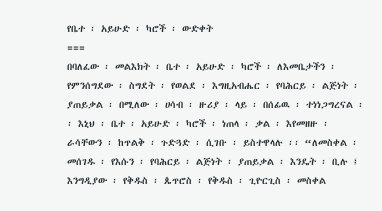የቤተ ፡ አይሁድ ፡ ካሮች ፡ ውድቀት
===
በባለፈው ፡ መልእክት ፡ ቤተ ፡ አይሁድ ፡ ካሮች ፡ ለእመቤታችን ፡ የምንሰግደው ፡ ስግደት ፡ የወልደ ፡ እግዚአብሔር ፡ የባሕርይ ፡ ልጅነት ፡ ያጠይቃል ፡ በሚለው ፡ ሀሳብ ፡ ዙሪያ ፡ ላይ ፡ በሰፊዉ ፡ ተነነጋግረናል ፡፡ እኒህ ፡ ቤተ ፡ አይሁድ ፡ ካሮች ፡ ነጠላ ፡ ቃል ፡ እየመዘዙ ፡ ራሳቸውን ፡ ከጥልቅ ፡ ጉድጓድ ፡ ሲገቡ ፡ ይስተዋላሉ ፡፡ “ለመስቀል ፡ መሰገዱ ፡ የእሱን ፡ የባሕርይ ፡ ልጅነት ፡ ያጠይቃል ፡ እንዴት ፡ ቢሉ ፤ እንግዲያው ፡ የቅዱስ ፡ ጴጥሮስ ፡ የቅዱስ ፡ ጊዮርጊስ ፡ መስቀል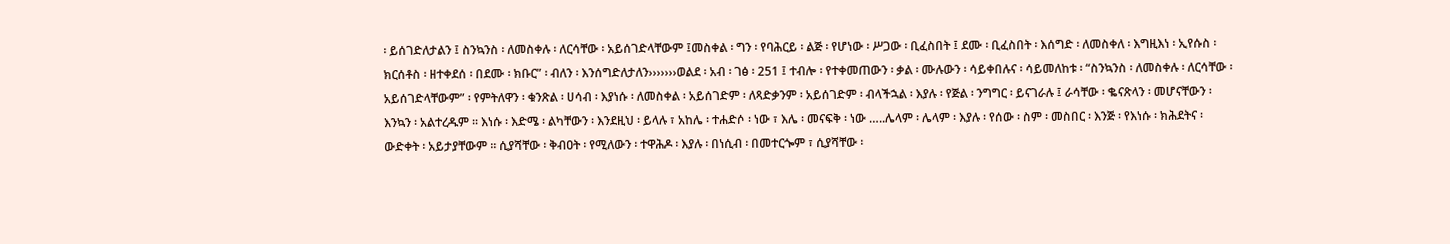፡ ይሰገድለታልን ፤ ስንኳንስ ፡ ለመስቀሉ ፡ ለርሳቸው ፡ አይሰገድላቸውም ፤መስቀል ፡ ግን ፡ የባሕርይ ፡ ልጅ ፡ የሆነው ፡ ሥጋው ፡ ቢፈስበት ፤ ደሙ ፡ ቢፈስበት ፡ እሰግድ ፡ ለመስቀለ ፡ እግዚእነ ፡ ኢየሱስ ፡ ክርሰቶስ ፡ ዘተቀደሰ ፡ በደሙ ፡ ክቡር” ፡ ብለን ፡ እንሰግድለታለን›››››››ወልደ ፡ አብ ፡ ገፅ ፡ 251 ፤ ተብሎ ፡ የተቀመጠውን ፡ ቃል ፡ ሙሉውን ፡ ሳይቀበሉና ፡ ሳይመለከቱ ፡ “ስንኳንስ ፡ ለመስቀሉ ፡ ለርሳቸው ፡ አይሰገድላቸውም” ፡ የምትለዋን ፡ ቁንጽል ፡ ሀሳብ ፡ እያነሱ ፡ ለመስቀል ፡ አይሰገድም ፡ ለጻድቃንም ፡ አይሰገድም ፡ ብላችኋል ፡ እያሉ ፡ የጅል ፡ ንግግር ፡ ይናገራሉ ፤ ራሳቸው ፡ ቈናጽላን ፡ መሆናቸውን ፡ እንኳን ፡ አልተረዱም ፡፡ እነሱ ፡ እድሜ ፡ ልካቸውን ፡ እንደዚህ ፡ ይላሉ ፣ አከሌ ፡ ተሐድሶ ፡ ነው ፣ እሌ ፡ መናፍቅ ፡ ነው …..ሌላም ፡ ሌላም ፡ እያሉ ፡ የሰው ፡ ስም ፡ መስበር ፡ እንጅ ፡ የእነሱ ፡ ክሕደትና ፡ ውድቀት ፡ አይታያቸውም ፡፡ ሲያሻቸው ፡ ቅብዐት ፡ የሚለውን ፡ ተዋሕዶ ፡ እያሉ ፡ በነሲብ ፡ በመተርጐም ፣ ሲያሻቸው ፡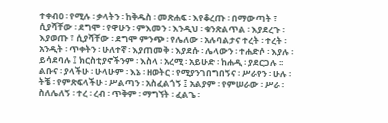ተቀብዐ ፡ የሚሉ ፡ ቃላትን ፡ ከቅዱስ ፡ መጽሐፍ ፡ እየቆረጡ ፡ በማውጣት ፣ ሲያሻቸው ፡ ደግሞ ፡ የዋሁን ፡ ምእመን ፡ እንዲህ ፡ ቁንጽልጥል ፡ እያደረጉ ፡ እያወጡ ፣ ሲያሻቸው ፡ ደግሞ ምንጭ ፡ የሌለው ፡ አሉባልታና ተረት ፡ ተረት ፡ አንዲት ፡ ጥቀትን ፡ ሁለተኛ ፡ እያጠመቅ ፡ እያደሱ ፡ ሌላውን ፡ ተሐድሶ ፡ እያሉ ፡ ይሳደባሉ ፤ ክርስቲያኖችንም ፡ እስላ ፡ አረሚ ፡ አይሁድ ፡ ከሐዲ ፡ ያደርጋሉ ፡፡ ልቡና ፡ ያላችሁ ፡ ሁላሁም ፡ እኔ ፡ ዘወትር ፡ የሚያንገበግበኝና ፡ ሥራየን ፡ ሁሉ ፡ ትቼ ፡ የምጽፍላችሁ ፡ ሥልጣን ፡ አስፈልጎኝ ፤ አልያም ፡ የምሠራው ፡ ሥራ ፡ ስለሌለኝ ፡ ተረ ፡ ረብ ፡ ጥቅም ፡ ማግኘት ፡ ፈልጌ ፡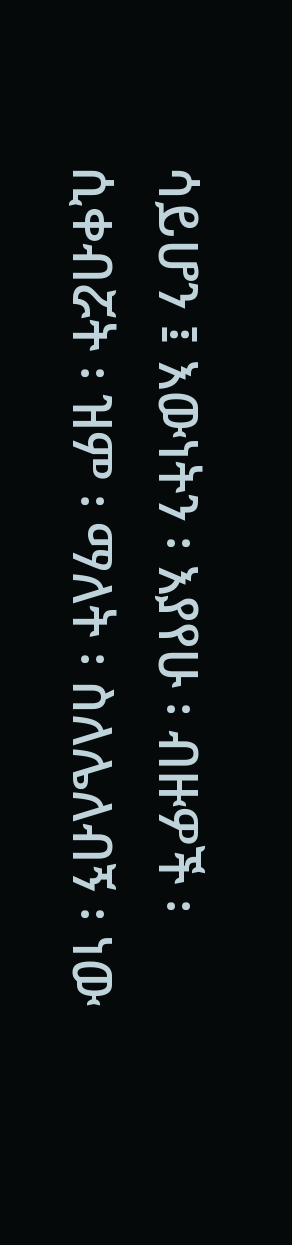ሳይሆን ፤ እውነትን ፡ እያየሁ ፡ ብዙዎች ፡ ሲቀብሯት ፡ ዝም ፡ ማለት ፡ ስለሌለብኝ ፡ ነው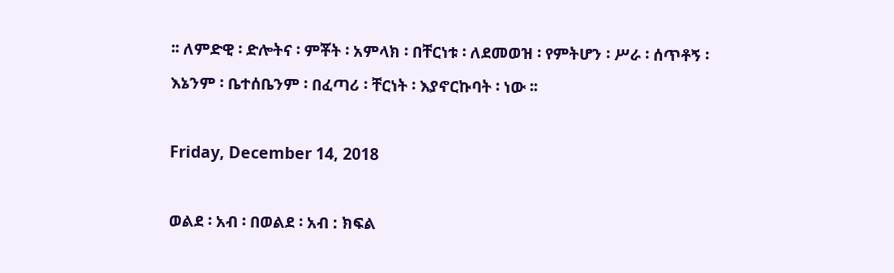፡፡ ለምድዊ ፡ ድሎትና ፡ ምቾት ፡ አምላክ ፡ በቸርነቱ ፡ ለደመወዝ ፡ የምትሆን ፡ ሥራ ፡ ሰጥቶኝ ፡ እኔንም ፡ ቤተሰቤንም ፡ በፈጣሪ ፡ ቸርነት ፡ እያኖርኩባት ፡ ነው ፡፡

Friday, December 14, 2018

ወልደ ፡ አብ ፡ በወልደ ፡ አብ : ክፍል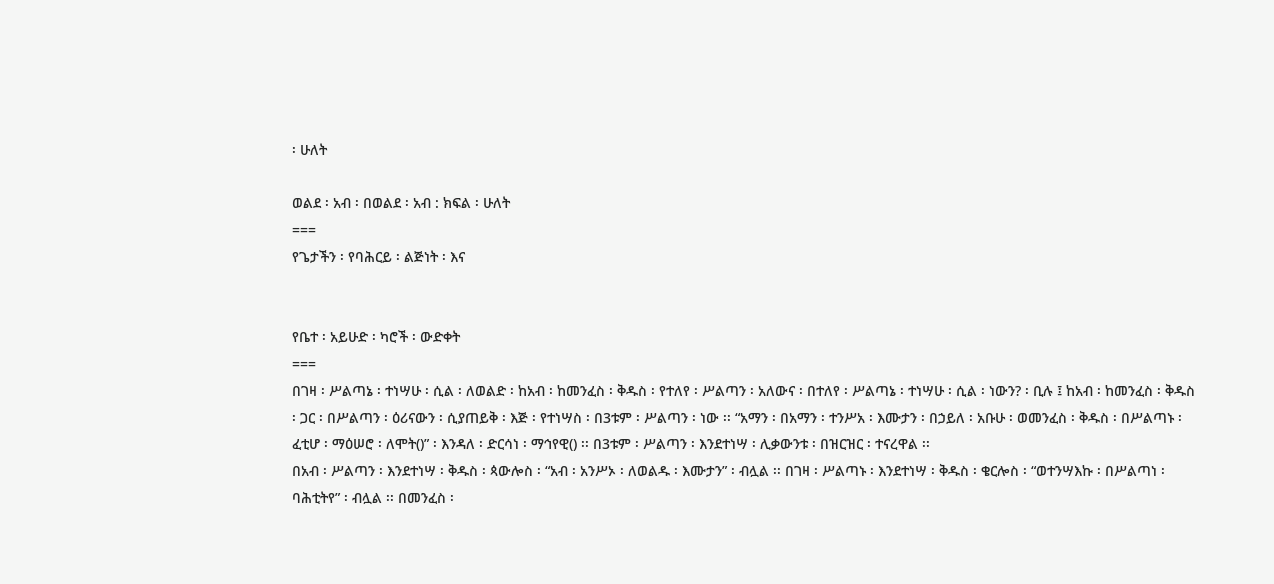፡ ሁለት

ወልደ ፡ አብ ፡ በወልደ ፡ አብ : ክፍል ፡ ሁለት
===
የጌታችን ፡ የባሕርይ ፡ ልጅነት ፡ እና


የቤተ ፡ አይሁድ ፡ ካሮች ፡ ውድቀት
===
በገዛ ፡ ሥልጣኔ ፡ ተነሣሁ ፡ ሲል ፡ ለወልድ ፡ ከአብ ፡ ከመንፈስ ፡ ቅዱስ ፡ የተለየ ፡ ሥልጣን ፡ አለውና ፡ በተለየ ፡ ሥልጣኔ ፡ ተነሣሁ ፡ ሲል ፡ ነውን? ፡ ቢሉ ፤ ከአብ ፡ ከመንፈስ ፡ ቅዱስ ፡ ጋር ፡ በሥልጣን ፡ ዕሪናውን ፡ ሲያጠይቅ ፡ እጅ ፡ የተነሣስ ፡ በ3ቱም ፡ ሥልጣን ፡ ነው ፡፡ “አማን ፡ በአማን ፡ ተንሥአ ፡ እሙታን ፡ በኃይለ ፡ አቡሁ ፡ ወመንፈስ ፡ ቅዱስ ፡ በሥልጣኑ ፡ ፈቲሆ ፡ ማዕሠሮ ፡ ለሞት()” ፡ እንዳለ ፡ ድርሳነ ፡ ማኅየዊ() ፡፡ በ3ቱም ፡ ሥልጣን ፡ እንደተነሣ ፡ ሊቃውንቱ ፡ በዝርዝር ፡ ተናረዋል ፡፡
በአብ ፡ ሥልጣን ፡ እንደተነሣ ፡ ቅዱስ ፡ ጳውሎስ ፡ “አብ ፡ አንሥኦ ፡ ለወልዱ ፡ እሙታን” ፡ ብሏል ፡፡ በገዛ ፡ ሥልጣኑ ፡ እንደተነሣ ፡ ቅዱስ ፡ ቄርሎስ ፡ “ወተንሣእኩ ፡ በሥልጣነ ፡ ባሕቲትየ” ፡ ብሏል ፡፡ በመንፈስ ፡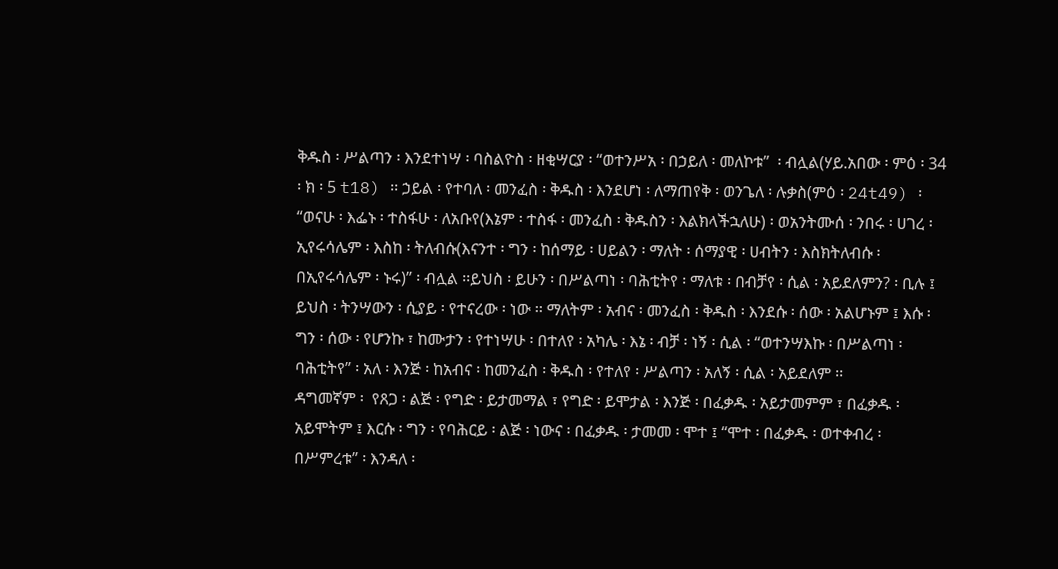ቅዱስ ፡ ሥልጣን ፡ እንደተነሣ ፡ ባስልዮስ ፡ ዘቂሣርያ ፡ “ወተንሥአ ፡ በኃይለ ፡ መለኮቱ”  ፡ ብሏል(ሃይ.አበው ፡ ምዕ ፡ 34 ፡ ክ ፡ 5 t18) ፡፡ ኃይል ፡ የተባለ ፡ መንፈስ ፡ ቅዱስ ፡ እንደሆነ ፡ ለማጠየቅ ፡ ወንጌለ ፡ ሉቃስ(ምዕ ፡ 24t49) ፡ “ወናሁ ፡ እፌኑ ፡ ተስፋሁ ፡ ለአቡየ(እኔም ፡ ተስፋ ፡ መንፈስ ፡ ቅዱስን ፡ እልክላችኋለሁ) ፡ ወአንትሙሰ ፡ ንበሩ ፡ ሀገረ ፡ ኢየሩሳሌም ፡ እስከ ፡ ትለብሱ(እናንተ ፡ ግን ፡ ከሰማይ ፡ ሀይልን ፡ ማለት ፡ ሰማያዊ ፡ ሀብትን ፡ እስክትለብሱ ፡ በኢየሩሳሌም ፡ ኑሩ)” ፡ ብሏል ፡፡ይህስ ፡ ይሁን ፡ በሥልጣነ ፡ ባሕቲትየ ፡ ማለቱ ፡ በብቻየ ፡ ሲል ፡ አይደለምን? ፡ ቢሉ ፤ ይህስ ፡ ትንሣውን ፡ ሲያይ ፡ የተናረው ፡ ነው ፡፡ ማለትም ፡ አብና ፡ መንፈስ ፡ ቅዱስ ፡ እንደሱ ፡ ሰው ፡ አልሆኑም ፤ እሱ ፡ ግን ፡ ሰው ፡ የሆንኩ ፣ ከሙታን ፡ የተነሣሁ ፡ በተለየ ፡ አካሌ ፡ እኔ ፡ ብቻ ፡ ነኝ ፡ ሲል ፡ “ወተንሣእኩ ፡ በሥልጣነ ፡ ባሕቲትየ” ፡ አለ ፡ እንጅ ፡ ከአብና ፡ ከመንፈስ ፡ ቅዱስ ፡ የተለየ ፡ ሥልጣን ፡ አለኝ ፡ ሲል ፡ አይደለም ፡፡
ዳግመኛም ፡  የጸጋ ፡ ልጅ ፡ የግድ ፡ ይታመማል ፣ የግድ ፡ ይሞታል ፡ እንጅ ፡ በፈቃዱ ፡ አይታመምም ፣ በፈቃዱ ፡ አይሞትም ፤ እርሱ ፡ ግን ፡ የባሕርይ ፡ ልጅ ፡ ነውና ፡ በፈቃዱ ፡ ታመመ ፡ ሞተ ፤ “ሞተ ፡ በፈቃዱ ፡ ወተቀብረ ፡ በሥምረቱ” ፡ እንዳለ ፡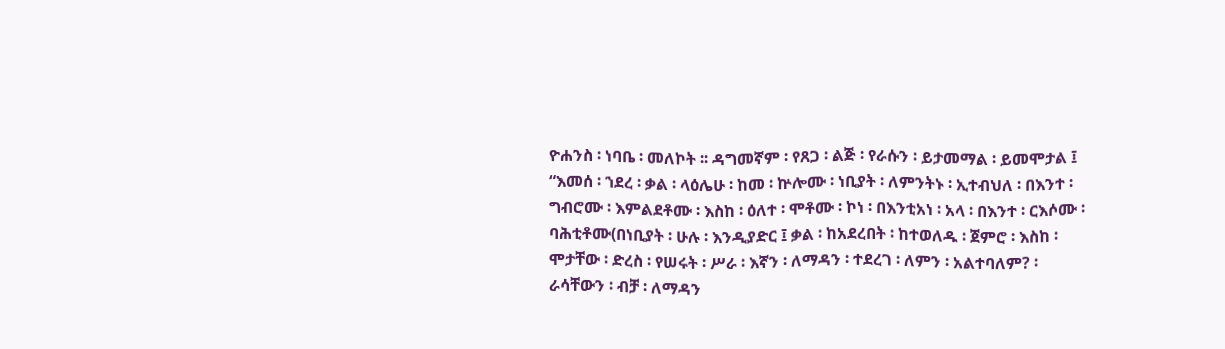ዮሐንስ ፡ ነባቤ ፡ መለኮት ፡፡ ዳግመኛም ፡ የጸጋ ፡ ልጅ ፡ የራሱን ፡ ይታመማል ፡ ይመሞታል ፤ “እመሰ ፡ ኀደረ ፡ ቃል ፡ ላዕሌሁ ፡ ከመ ፡ ኵሎሙ ፡ ነቢያት ፡ ለምንትኑ ፡ ኢተብህለ ፡ በእንተ ፡ ግብሮሙ ፡ እምልደቶሙ ፡ እስከ ፡ ዕለተ ፡ ሞቶሙ ፡ ኮነ ፡ በእንቲአነ ፡ አላ ፡ በእንተ ፡ ርእሶሙ ፡ ባሕቲቶሙ(በነቢያት ፡ ሁሉ ፡ እንዲያድር ፤ ቃል ፡ ከአደረበት ፡ ከተወለዱ ፡ ጀምሮ ፡ እስከ ፡ ሞታቸው ፡ ድረስ ፡ የሠሩት ፡ ሥራ ፡ እኛን ፡ ለማዳን ፡ ተደረገ ፡ ለምን ፡ አልተባለም? ፡ ራሳቸውን ፡ ብቻ ፡ ለማዳን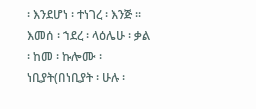፡ እንደሆነ ፡ ተነገረ ፡ እንጅ ፡፡
እመሰ ፡ ኀደረ ፡ ላዕሌሁ ፡ ቃል ፡ ከመ ፡ ኩሎሙ ፡ ነቢያት(በነቢያት ፡ ሁሉ ፡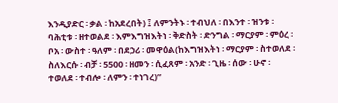እንዲያድር ፡ ቃል ፡ ከአደረበት) ፤ ለምንትኑ ፡ ተብህለ ፡ በእንተ ፡ ዝንቱ ፡ ባሕቲቱ ፡ ዘተወልደ ፡ እምእግዝእትነ ፡ ቅድስት ፡ ድንግል ፡ ማርያም ፡ ምዕረ ፡ ቦአ ፡ ውስተ ፡ ዓለም ፡ በደኃሪ ፡ መዋዕል(ከእግዝእትነ ፡ ማርያም ፡ ስተወለደ ፡ ስለእርሱ ፡ ብቻ ፡ 5500 ፡ ዘመን ፡ ሲፈጸም ፡ አንድ ፡ ጊዜ ፡ ሰው ፡ ሁኖ ፡ ተወለደ ፡ ተብሎ ፡ ለምን ፡ ተነገረ)”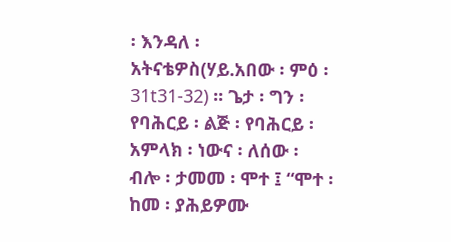፡ እንዳለ ፡ አትናቴዎስ(ሃይ.አበው ፡ ምዕ ፡ 31t31-32) ፡፡ ጌታ ፡ ግን ፡ የባሕርይ ፡ ልጅ ፡ የባሕርይ ፡ አምላክ ፡ ነውና ፡ ለሰው ፡ ብሎ ፡ ታመመ ፡ ሞተ ፤ “ሞተ ፡ ከመ ፡ ያሕይዎሙ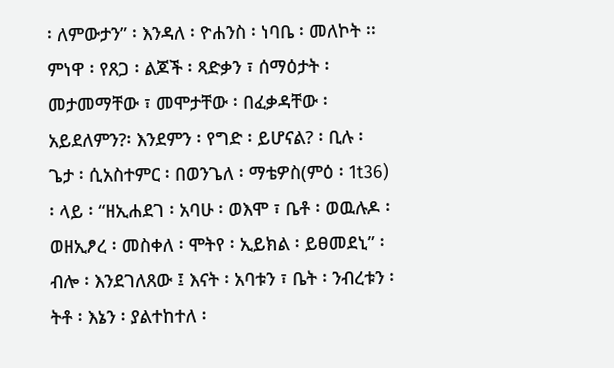፡ ለምውታን” ፡ እንዳለ ፡ ዮሐንስ ፡ ነባቤ ፡ መለኮት ፡፡
ምነዋ ፡ የጸጋ ፡ ልጆች ፡ ጻድቃን ፣ ሰማዕታት ፡ መታመማቸው ፣ መሞታቸው ፡ በፈቃዳቸው ፡ አይደለምን?፡ እንደምን ፡ የግድ ፡ ይሆናል? ፡ ቢሉ ፡ ጌታ ፡ ሲአስተምር ፡ በወንጌለ ፡ ማቴዎስ(ምዕ ፡ 1t36) ፡ ላይ ፡ “ዘኢሐደገ ፡ አባሁ ፡ ወእሞ ፣ ቤቶ ፡ ወዉሉዶ ፡ ወዘኢፆረ ፡ መስቀለ ፡ ሞትየ ፡ ኢይክል ፡ ይፀመደኒ” ፡ ብሎ ፡ እንደገለጸው ፤ እናት ፡ አባቱን ፣ ቤት ፡ ንብረቱን ፡ ትቶ ፡ እኔን ፡ ያልተከተለ ፡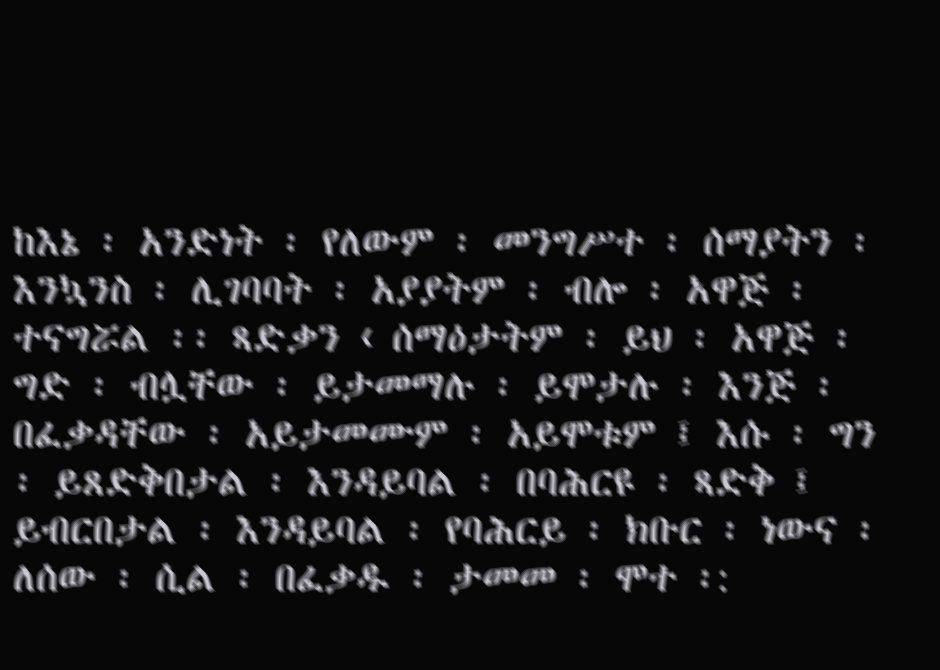ከእኔ ፡ አንድነት ፡ የለውም ፡ መንግሥተ ፡ ሰማያትን ፡ እንኳንስ ፡ ሊገባባት ፡ አያያትም ፡ ብሎ ፡ አዋጅ ፡ ተናግሯል ፡፡ ጻድቃን ‹ ሰማዕታትም ፡ ይህ ፡ አዋጅ ፡ ግድ ፡ ብሏቸው ፡ ይታመማሉ ፡ ይሞታሉ ፡ እንጅ ፡ በፈቃዳቸው ፡ አይታመሙም ፡ አይሞቱም ፤ እሱ ፡ ግን ፡ ይጸድቅበታል ፡ እንዳይባል ፡ በባሕርዩ ፡ ጻድቅ ፤ ይብርበታል ፡ እንዳይባል ፡ የባሕርይ ፡ ክቡር ፡ ነውና ፡ ለሰው ፡ ሲል ፡ በፈቃዱ ፡ ታመመ ፡ ሞተ ፡: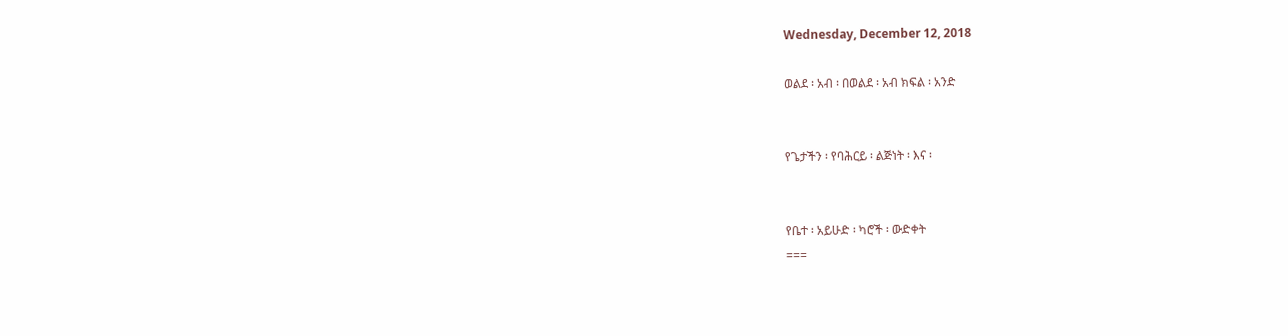Wednesday, December 12, 2018

ወልደ ፡ አብ ፡ በወልደ ፡ አብ ክፍል ፡ አንድ


የጌታችን ፡ የባሕርይ ፡ ልጅነት ፡ እና ፡


የቤተ ፡ አይሁድ ፡ ካሮች ፡ ውድቀት
===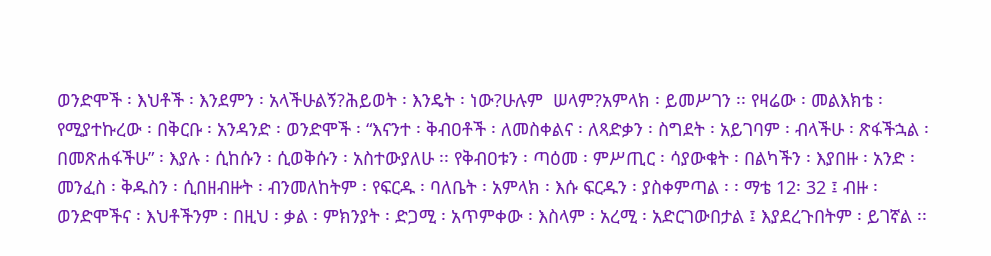ወንድሞች ፡ እህቶች ፡ እንደምን ፡ አላችሁልኝ?ሕይወት ፡ እንዴት ፡ ነው?ሁሉም  ሠላም?አምላክ ፡ ይመሥገን ፡፡ የዛሬው ፡ መልእክቴ ፡ የሚያተኩረው ፡ በቅርቡ ፡ አንዳንድ ፡ ወንድሞች ፡ “እናንተ ፡ ቅብዐቶች ፡ ለመስቀልና ፡ ለጻድቃን ፡ ስግደት ፡ አይገባም ፡ ብላችሁ ፡ ጽፋችኋል ፡ በመጽሐፋችሁ” ፡ እያሉ ፡ ሲከሱን ፡ ሲወቅሱን ፡ አስተውያለሁ ፡፡ የቅብዐቱን ፡ ጣዕመ ፡ ምሥጢር ፡ ሳያውቁት ፡ በልካችን ፡ እያበዙ ፡ አንድ ፡ መንፈስ ፡ ቅዱስን ፡ ሲበዘብዙት ፡ ብንመለከትም ፡ የፍርዱ ፡ ባለቤት ፡ አምላክ ፡ እሱ ፍርዱን ፡ ያስቀምጣል ፡ ፡ ማቴ 12፡ 32 ፤ ብዙ ፡ ወንድሞችና ፡ እህቶችንም ፡ በዚህ ፡ ቃል ፡ ምክንያት ፡ ድጋሚ ፡ አጥምቀው ፡ እስላም ፡ አረሚ ፡ አድርገውበታል ፤ እያደረጉበትም ፡ ይገኛል ፡፡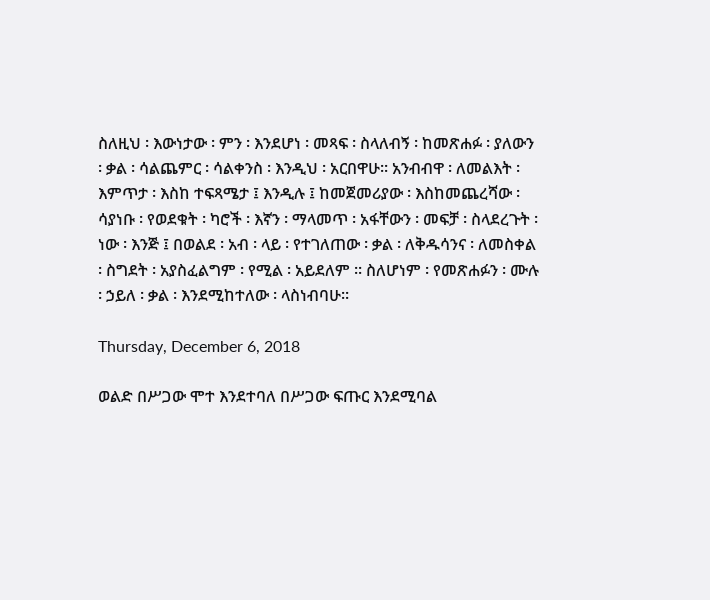ስለዚህ ፡ እውነታው ፡ ምን ፡ እንደሆነ ፡ መጻፍ ፡ ስላለብኝ ፡ ከመጽሐፉ ፡ ያለውን ፡ ቃል ፡ ሳልጨምር ፡ ሳልቀንስ ፡ እንዲህ ፡ አርበዋሁ፡፡ አንብብዋ ፡ ለመልእት ፡ እምጥታ ፡ እስከ ተፍጻሜታ ፤ እንዲሉ ፤ ከመጀመሪያው ፡ እስከመጨረሻው ፡ ሳያነቡ ፡ የወደቁት ፡ ካሮች ፡ እኛን ፡ ማላመጥ ፡ አፋቸውን ፡ መፍቻ ፡ ስላደረጉት ፡ ነው ፡ እንጅ ፤ በወልደ ፡ አብ ፡ ላይ ፡ የተገለጠው ፡ ቃል ፡ ለቅዱሳንና ፡ ለመስቀል ፡ ስግደት ፡ አያስፈልግም ፡ የሚል ፡ አይደለም ፡፡ ስለሆነም ፡ የመጽሐፉን ፡ ሙሉ ፡ ኃይለ ፡ ቃል ፡ እንደሚከተለው ፡ ላስነብባሁ፡፡

Thursday, December 6, 2018

ወልድ በሥጋው ሞተ እንደተባለ በሥጋው ፍጡር እንደሚባል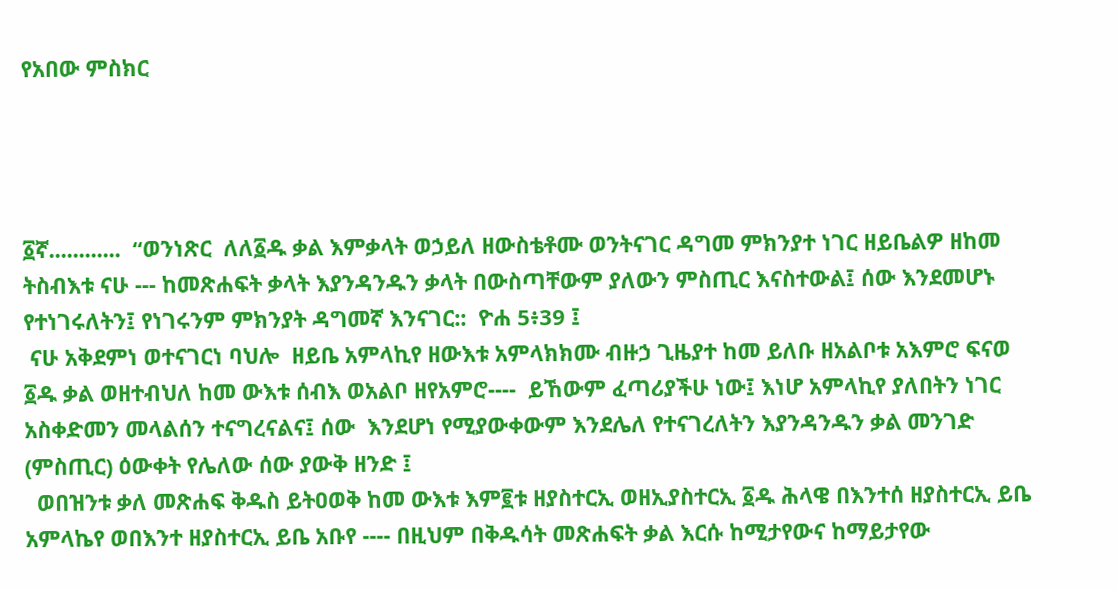የአበው ምስክር




፩ኛ............  “ወንነጽር  ለለ፩ዱ ቃል እምቃላት ወኃይለ ዘውስቴቶሙ ወንትናገር ዳግመ ምክንያተ ነገር ዘይቤልዎ ዘከመ ትስብእቱ ናሁ --- ከመጽሐፍት ቃላት እያንዳንዱን ቃላት በውስጣቸውም ያለውን ምስጢር እናስተውል፤ ሰው እንደመሆኑ የተነገሩለትን፤ የነገሩንም ምክንያት ዳግመኛ እንናገር::  ዮሐ 5፥39 ፤
 ናሁ አቅደምነ ወተናገርነ ባህሎ  ዘይቤ አምላኪየ ዘውእቱ አምላክክሙ ብዙኃ ጊዜያተ ከመ ይለቡ ዘአልቦቱ አእምሮ ፍናወ ፩ዱ ቃል ወዘተብህለ ከመ ውእቱ ሰብእ ወአልቦ ዘየአምሮ----  ይኸውም ፈጣሪያችሁ ነው፤ እነሆ አምላኪየ ያለበትን ነገር አስቀድመን መላልሰን ተናግረናልና፤ ሰው  እንደሆነ የሚያውቀውም እንደሌለ የተናገረለትን እያንዳንዱን ቃል መንገድ (ምስጢር) ዕውቀት የሌለው ሰው ያውቅ ዘንድ ፤
  ወበዝንቱ ቃለ መጽሐፍ ቅዱስ ይትዐወቅ ከመ ውእቱ እም፪ቱ ዘያስተርኢ ወዘኢያስተርኢ ፩ዱ ሕላዌ በእንተሰ ዘያስተርኢ ይቤ አምላኬየ ወበእንተ ዘያስተርኢ ይቤ አቡየ ---- በዚህም በቅዱሳት መጽሐፍት ቃል እርሱ ከሚታየውና ከማይታየው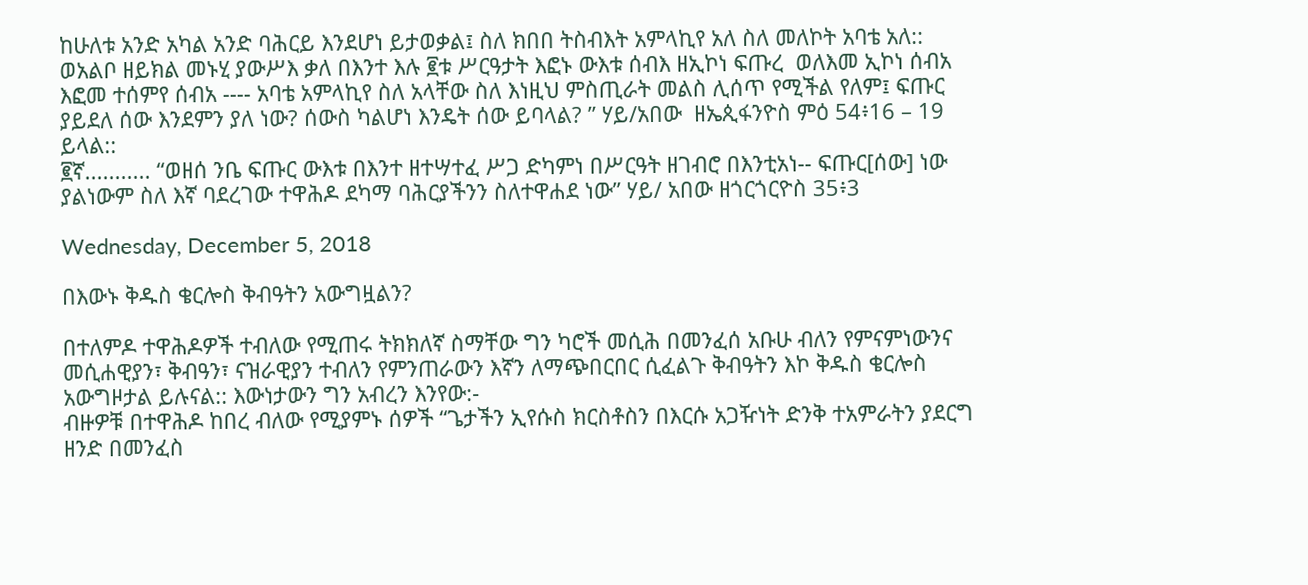ከሁለቱ አንድ አካል አንድ ባሕርይ እንደሆነ ይታወቃል፤ ስለ ክበበ ትስብእት አምላኪየ አለ ስለ መለኮት አባቴ አለ::
ወአልቦ ዘይክል መኑሂ ያውሥእ ቃለ በእንተ እሉ ፪ቱ ሥርዓታት እፎኑ ውእቱ ሰብእ ዘኢኮነ ፍጡረ  ወለእመ ኢኮነ ሰብአ እፎመ ተሰምየ ሰብአ ---- አባቴ አምላኪየ ስለ አላቸው ስለ እነዚህ ምስጢራት መልስ ሊሰጥ የሚችል የለም፤ ፍጡር ያይደለ ሰው እንደምን ያለ ነው? ሰውስ ካልሆነ እንዴት ሰው ይባላል? ” ሃይ/አበው  ዘኤጲፋንዮስ ምዕ 54፥16 – 19 ይላል::
፪ኛ........... “ወዘሰ ንቤ ፍጡር ውእቱ በእንተ ዘተሣተፈ ሥጋ ድካምነ በሥርዓት ዘገብሮ በእንቲአነ-- ፍጡር[ሰው] ነው ያልነውም ስለ እኛ ባደረገው ተዋሕዶ ደካማ ባሕርያችንን ስለተዋሐደ ነው” ሃይ/ አበው ዘጎርጎርዮስ 35፥3

Wednesday, December 5, 2018

በእውኑ ቅዱስ ቄርሎስ ቅብዓትን አውግዟልን?

በተለምዶ ተዋሕዶዎች ተብለው የሚጠሩ ትክክለኛ ስማቸው ግን ካሮች መሲሕ በመንፈሰ አቡሁ ብለን የምናምነውንና መሲሐዊያን፣ ቅብዓን፣ ናዝራዊያን ተብለን የምንጠራውን እኛን ለማጭበርበር ሲፈልጉ ቅብዓትን እኮ ቅዱስ ቄርሎስ አውግዞታል ይሉናል:: እውነታውን ግን አብረን እንየው:-
ብዙዎቹ በተዋሕዶ ከበረ ብለው የሚያምኑ ሰዎች “ጌታችን ኢየሱስ ክርስቶስን በእርሱ አጋዥነት ድንቅ ተአምራትን ያደርግ ዘንድ በመንፈስ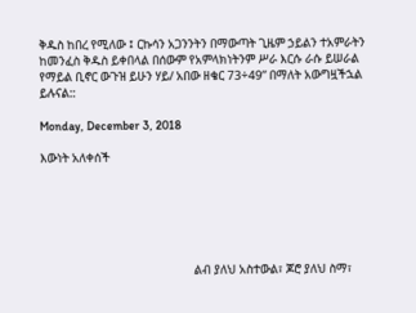ቅዱስ ከበረ የሚለው ፤ ርኩሳን አጋንንትን በማውጣት ጊዜም ኃይልን ተአምራትን ከመንፈስ ቅዱስ ይቀበላል በሰውም የአምላክነትንም ሥራ እርሱ ራሱ ይሠራል የማይል ቢኖር ውጉዝ ይሁን ሃይ/ አበው ዘቄር 73÷49” በማለት አውግዟችኋል ይሉናል::

Monday, December 3, 2018

እውነት አለቀሰች






                                                   ልብ ያለህ አስተውል፣ ጆሮ ያለህ ስማ፣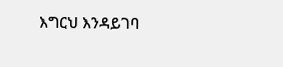እግርህ እንዳይገባ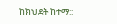ከክህደት ከተማ::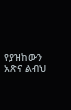የያዝከውን አጽና ልብህ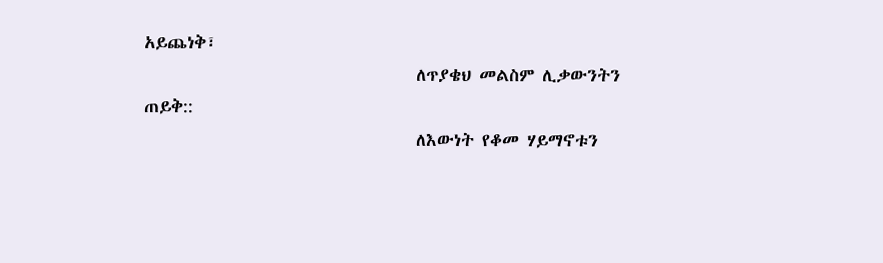አይጨነቅ፣
                                  ለጥያቄህ መልስም ሊቃውንትን ጠይቅ::
                                  ለእውነት የቆመ ሃይማኖቱን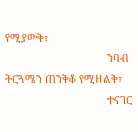የሚያውቅ፣
                                  ንባብ ትርጓሜን ጠንቅቆ የሚዘልቅ፣
                                  ተናገር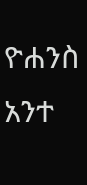ዮሐንስ አንተ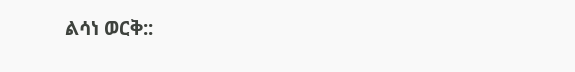ልሳነ ወርቅ::